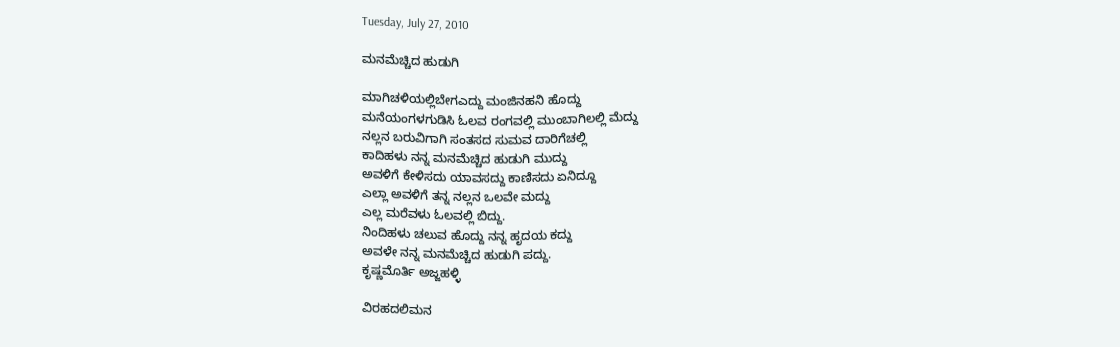Tuesday, July 27, 2010

ಮನಮೆಚ್ಚಿದ ಹುಡುಗಿ

ಮಾಗಿಚಳಿಯಲ್ಲಿಬೇಗಎದ್ದು ಮಂಜಿನಹನಿ ಹೊದ್ದು
ಮನೆಯಂಗಳಗುಡಿಸಿ ಓಲವ ರಂಗವಲ್ಲಿ ಮುಂಬಾಗಿಲಲ್ಲಿ ಮೆದ್ದು
ನಲ್ಲನ ಬರುವಿಗಾಗಿ ಸಂತಸದ ಸುಮವ ದಾರಿಗೆಚಲ್ಲಿ
ಕಾದಿಹಳು ನನ್ನ ಮನಮೆಚ್ಚಿದ ಹುಡುಗಿ ಮುದ್ದು
ಅವಳಿಗೆ ಕೇಳಿಸದು ಯಾವಸದ್ದು ಕಾಣಿಸದು ಏನಿದ್ದೂ
ಎಲ್ಲಾ ಅವಳಿಗೆ ತನ್ನ ನಲ್ಲನ ಒಲವೇ ಮದ್ದು
ಎಲ್ಲ ಮರೆವಳು ಓಲವಲ್ಲಿ ಬಿದ್ದು.
ನಿಂದಿಹಳು ಚಲುವ ಹೊದ್ದು ನನ್ನ ಹೃದಯ ಕದ್ದು
ಅವಳೇ ನನ್ನ ಮನಮೆಚ್ಚಿದ ಹುಡುಗಿ ಪದ್ದು.
ಕೃಷ್ಣಮೊರ್ತಿ ಅಜ್ಜಹಳ್ಳಿ

ವಿರಹದಲಿಮನ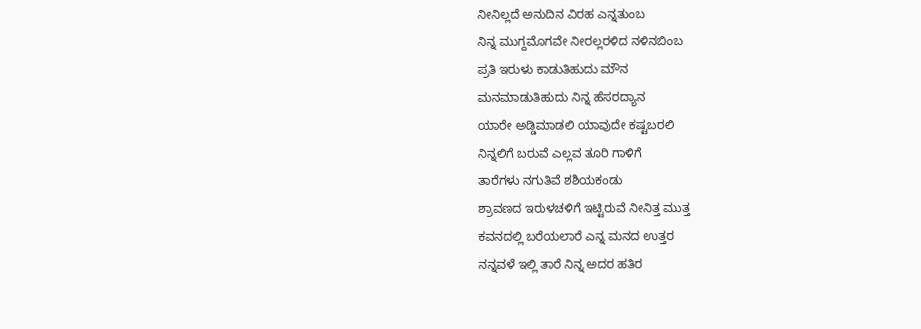ನೀನಿಲ್ಲದೆ ಅನುದಿನ ವಿರಹ ಎನ್ನತುಂಬ
ನಿನ್ನ ಮುಗ್ದಮೊಗವೇ ನೀರಲ್ಲರಳಿದ ನಳಿನಬಿಂಬ
ಪ್ರತಿ ಇರುಳು ಕಾಡುತಿಹುದು ಮೌನ
ಮನಮಾಡುತಿಹುದು ನಿನ್ನ ಹೆಸರದ್ಯಾನ
ಯಾರೇ ಅಡ್ಡಿಮಾಡಲಿ ಯಾವುದೇ ಕಷ್ಟಬರಲಿ
ನಿನ್ನಲಿಗೆ ಬರುವೆ ಎಲ್ಲವ ತೂರಿ ಗಾಳಿಗೆ
ತಾರೆಗಳು ನಗುತಿವೆ ಶಶಿಯಕಂಡು
ಶ್ರಾವಣದ ಇರುಳಚಳಿಗೆ ಇಟ್ಟಿರುವೆ ನೀನಿತ್ತ ಮುತ್ತ
ಕವನದಲ್ಲಿ ಬರೆಯಲಾರೆ ಎನ್ನ ಮನದ ಉತ್ತರ
ನನ್ನವಳೆ ಇಲ್ಲಿ ತಾರೆ ನಿನ್ನ ಅದರ ಹತಿರ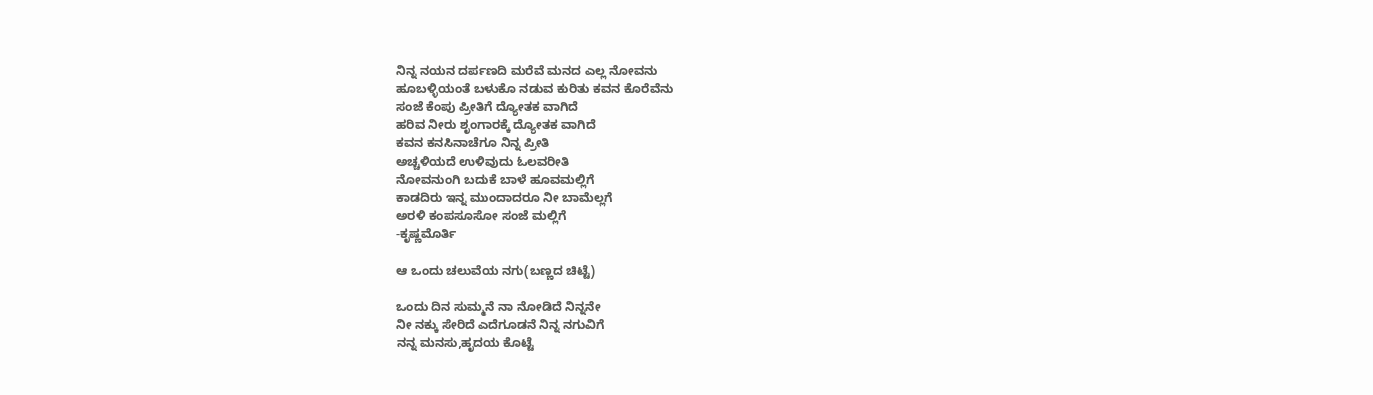ನಿನ್ನ ನಯನ ದರ್ಪಣದಿ ಮರೆವೆ ಮನದ ಎಲ್ಲ ನೋವನು
ಹೂಬಳ್ಳಿಯಂತೆ ಬಳುಕೊ ನಡುವ ಕುರಿತು ಕವನ ಕೊರೆವೆನು
ಸಂಜೆ ಕೆಂಪು ಪ್ರೀತಿಗೆ ದ್ಯೋತಕ ವಾಗಿದೆ
ಹರಿವ ನೀರು ಶೃಂಗಾರಕ್ಕೆ ದ್ಯೋತಕ ವಾಗಿದೆ
ಕವನ ಕನಸಿನಾಚೆಗೂ ನಿನ್ನ ಪ್ರೀತಿ
ಅಚ್ಚಳಿಯದೆ ಉಳಿವುದು ಓಲವರೀತಿ
ನೋವನುಂಗಿ ಬದುಕೆ ಬಾಳೆ ಹೂವಮಲ್ಲಿಗೆ
ಕಾಡದಿರು ಇನ್ನ ಮುಂದಾದರೂ ನೀ ಬಾಮೆಲ್ಲಗೆ
ಅರಳಿ ಕಂಪಸೂಸೋ ಸಂಜೆ ಮಲ್ಲಿಗೆ
-ಕೃಷ್ಣಮೊರ್ತಿ

ಆ ಒಂದು ಚಲುವೆಯ ನಗು(ಬಣ್ಣದ ಚಿಟ್ಟೆ)

ಒಂದು ದಿನ ಸುಮ್ಮನೆ ನಾ ನೋಡಿದೆ ನಿನ್ನನೇ
ನೀ ನಕ್ಕು ಸೇರಿದೆ ಎದೆಗೂಡನೆ ನಿನ್ನ ನಗುವಿಗೆ
ನನ್ನ ಮನಸು,ಹೃದಯ ಕೊಟ್ಟೆ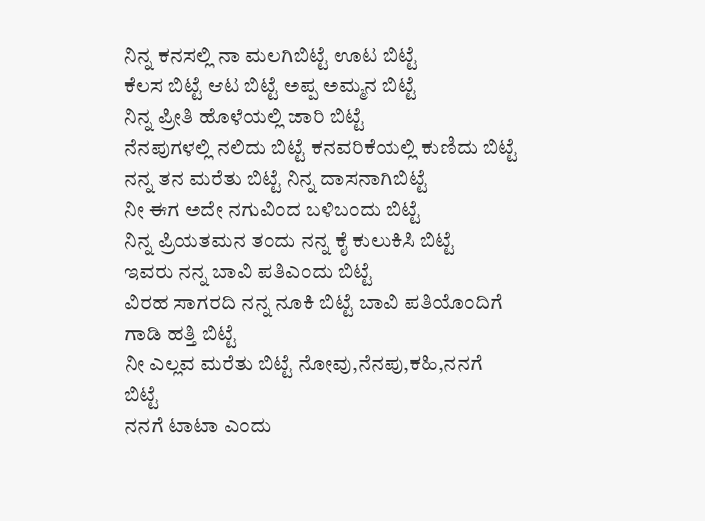ನಿನ್ನ ಕನಸಲ್ಲಿ ನಾ ಮಲಗಿಬಿಟ್ಟೆ ಊಟ ಬಿಟ್ಟೆ
ಕೆಲಸ ಬಿಟ್ಟೆ ಆಟ ಬಿಟ್ಟೆ ಅಪ್ಪ ಅಮ್ಮನ ಬಿಟ್ಟೆ
ನಿನ್ನ ಪ್ರೀತಿ ಹೊಳೆಯಲ್ಲಿ ಜಾರಿ ಬಿಟ್ಟೆ
ನೆನಪುಗಳಲ್ಲಿ ನಲಿದು ಬಿಟ್ಟೆ ಕನವರಿಕೆಯಲ್ಲಿ ಕುಣಿದು ಬಿಟ್ಟೆ
ನನ್ನ ತನ ಮರೆತು ಬಿಟ್ಟೆ ನಿನ್ನ ದಾಸನಾಗಿಬಿಟ್ಟೆ
ನೀ ಈಗ ಅದೇ ನಗುವಿಂದ ಬಳಿಬಂದು ಬಿಟ್ಟೆ
ನಿನ್ನ ಪ್ರಿಯತಮನ ತಂದು ನನ್ನ ಕೈ ಕುಲುಕಿಸಿ ಬಿಟ್ಟೆ
ಇವರು ನನ್ನ ಬಾವಿ ಪತಿಎಂದು ಬಿಟ್ಟೆ
ವಿರಹ ಸಾಗರದಿ ನನ್ನ ನೂಕಿ ಬಿಟ್ಟೆ ಬಾವಿ ಪತಿಯೊಂದಿಗೆ ಗಾಡಿ ಹತ್ತಿ ಬಿಟ್ಟೆ
ನೀ ಎಲ್ಲವ ಮರೆತು ಬಿಟ್ಟೆ ನೋವು,ನೆನಪು,ಕಹಿ,ನನಗೆ ಬಿಟ್ಟೆ
ನನಗೆ ಟಾಟಾ ಎಂದು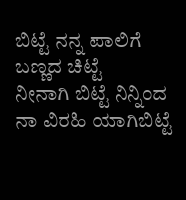ಬಿಟ್ಟೆ ನನ್ನ ಪಾಲಿಗೆ ಬಣ್ಣದ ಚಿಟ್ಟೆ
ನೀನಾಗಿ ಬಿಟ್ಟೆ ನಿನ್ನಿಂದ ನಾ ವಿರಹಿ ಯಾಗಿಬಿಟ್ಟೆ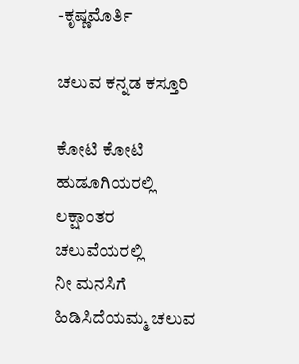-ಕೃಷ್ಣಮೊರ್ತಿ

ಚಲುವ ಕನ್ನಡ ಕಸ್ತೂರಿ

ಕೋಟಿ ಕೋಟಿ ಹುಡೂಗಿಯರಲ್ಲಿ
ಲಕ್ಷಾಂತರ ಚಲುವೆಯರಲ್ಲಿ
ನೀ ಮನಸಿಗೆ ಹಿಡಿಸಿದೆಯಮ್ಮ ಚಲುವ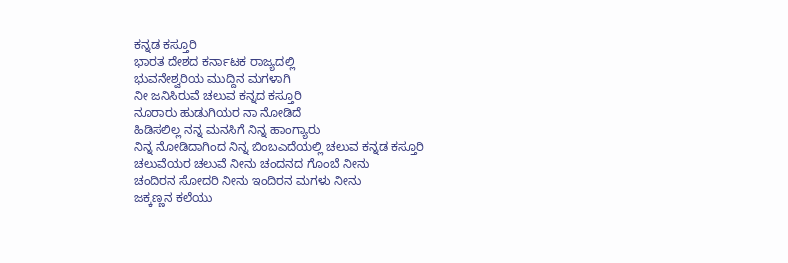ಕನ್ನಡ ಕಸ್ತೂರಿ
ಭಾರತ ದೇಶದ ಕರ್ನಾಟಕ ರಾಜ್ಯದಲ್ಲಿ
ಭುವನೇಶ್ವರಿಯ ಮುದ್ದಿನ ಮಗಳಾಗಿ
ನೀ ಜನಿಸಿರುವೆ ಚಲುವ ಕನ್ನದ ಕಸ್ತೂರಿ
ನೂರಾರು ಹುಡುಗಿಯರ ನಾ ನೋಡಿದೆ
ಹಿಡಿಸಲಿಲ್ಲ ನನ್ನ ಮನಸಿಗೆ ನಿನ್ನ ಹಾಂಗ್ಯಾರು
ನಿನ್ನ ನೋಡಿದಾಗಿಂದ ನಿನ್ನ ಬಿಂಬಎದೆಯಲ್ಲಿ ಚಲುವ ಕನ್ನಡ ಕಸ್ತೂರಿ
ಚಲುವೆಯರ ಚಲುವೆ ನೀನು ಚಂದನದ ಗೊಂಬೆ ನೀನು
ಚಂದಿರನ ಸೋದರಿ ನೀನು ಇಂದಿರನ ಮಗಳು ನೀನು
ಜಕ್ಕಣ್ಣನ ಕಲೆಯು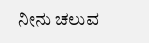ನೀನು ಚಲುವ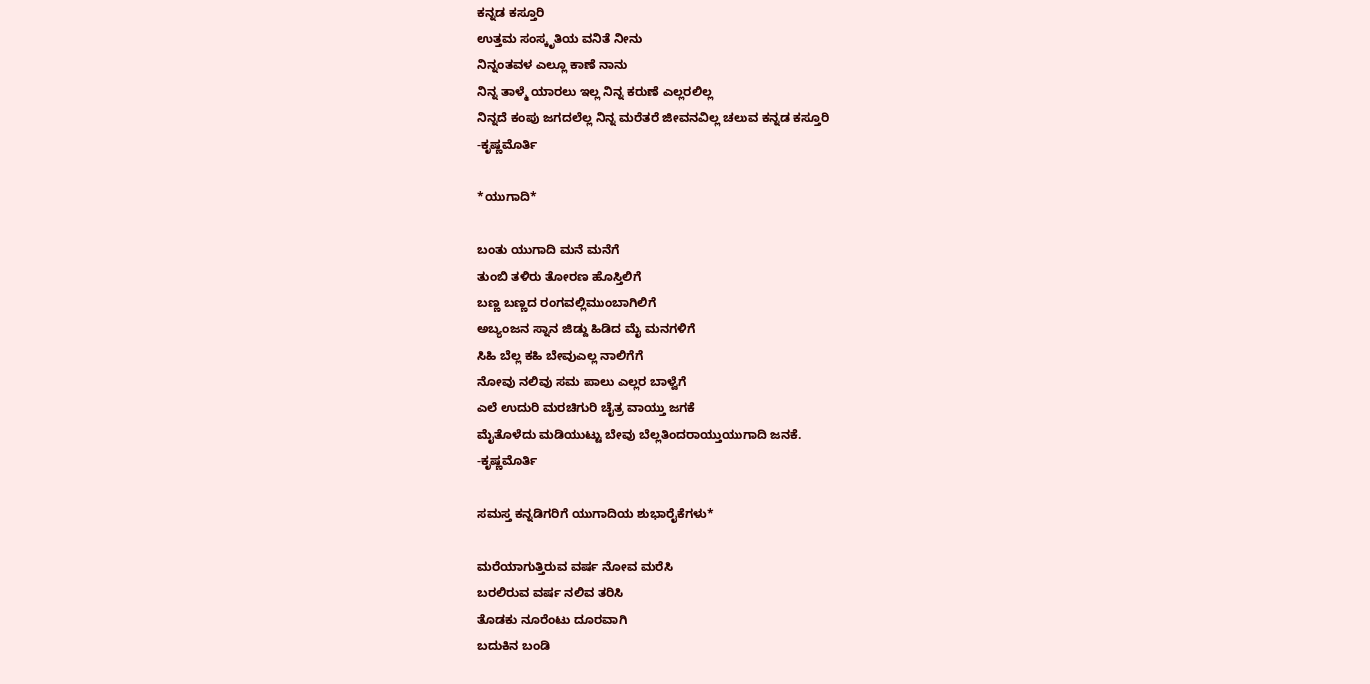ಕನ್ನಡ ಕಸ್ತೂರಿ
ಉತ್ತಮ ಸಂಸ್ಕೃತಿಯ ವನಿತೆ ನೀನು
ನಿನ್ನಂತವಳ ಎಲ್ಲೂ ಕಾಣೆ ನಾನು
ನಿನ್ನ ತಾಳ್ಮೆ ಯಾರಲು ಇಲ್ಲ ನಿನ್ನ ಕರುಣೆ ಎಲ್ಲರಲಿಲ್ಲ
ನಿನ್ನದೆ ಕಂಪು ಜಗದಲೆಲ್ಲ ನಿನ್ನ ಮರೆತರೆ ಜೀವನವಿಲ್ಲ ಚಲುವ ಕನ್ನಡ ಕಸ್ತೂರಿ
-ಕೃಷ್ಣಮೊರ್ತಿ

*ಯುಗಾದಿ*

ಬಂತು ಯುಗಾದಿ ಮನೆ ಮನೆಗೆ
ತುಂಬಿ ತಳಿರು ತೋರಣ ಹೊಸ್ತಿಲಿಗೆ
ಬಣ್ಣ ಬಣ್ಣದ ರಂಗವಲ್ಲಿಮುಂಬಾಗಿಲಿಗೆ
ಅಬ್ಯಂಜನ ಸ್ನಾನ ಜಿಡ್ದು ಹಿಡಿದ ಮೈ ಮನಗಳಿಗೆ
ಸಿಹಿ ಬೆಲ್ಲ ಕಹಿ ಬೇವುಎಲ್ಲ ನಾಲಿಗೆಗೆ
ನೋವು ನಲಿವು ಸಮ ಪಾಲು ಎಲ್ಲರ ಬಾಳ್ವೆಗೆ
ಎಲೆ ಉದುರಿ ಮರಚಿಗುರಿ ಚೈತ್ರ ವಾಯ್ತು ಜಗಕೆ
ಮೈತೊಳೆದು ಮಡಿಯುಟ್ಟು ಬೇವು ಬೆಲ್ಲತಿಂದರಾಯ್ತುಯುಗಾದಿ ಜನಕೆ.
-ಕೃಷ್ಣಮೊರ್ತಿ

ಸಮಸ್ತ ಕನ್ನಡಿಗರಿಗೆ ಯುಗಾದಿಯ ಶುಭಾರೈಕೆಗಳು*

ಮರೆಯಾಗುತ್ತಿರುವ ವರ್ಷ ನೋವ ಮರೆಸಿ
ಬರಲಿರುವ ವರ್ಷ ನಲಿವ ತರಿಸಿ
ತೊಡಕು ನೂರೆಂಟು ದೂರವಾಗಿ
ಬದುಕಿನ ಬಂಡಿ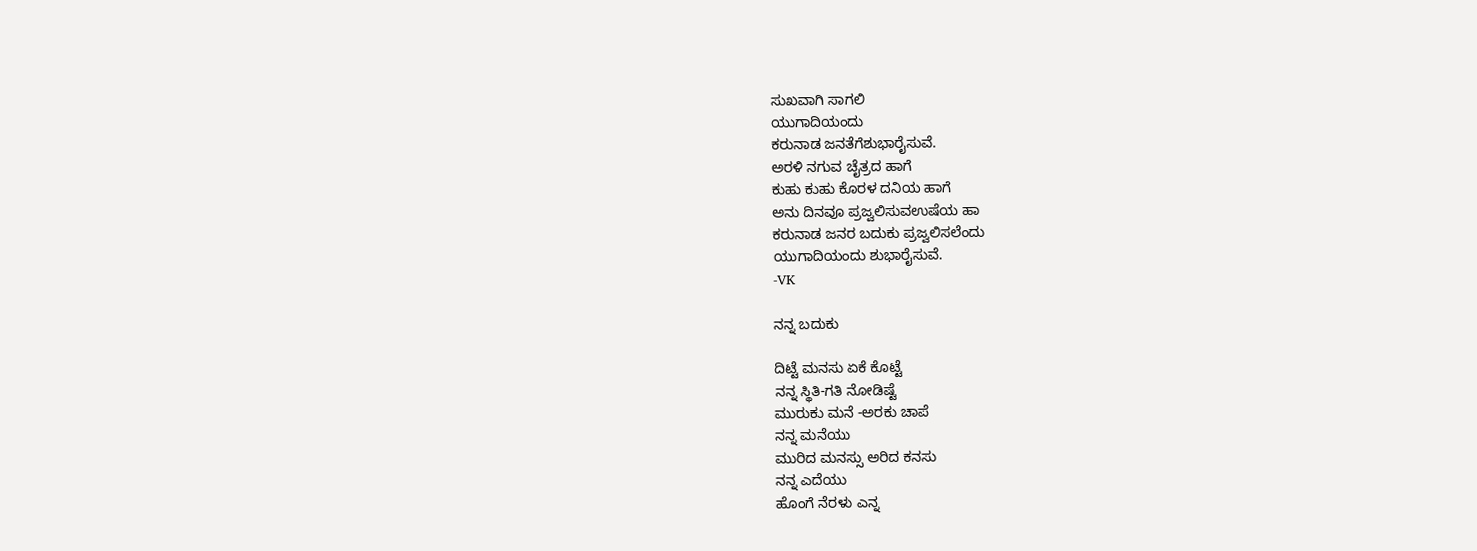ಸುಖವಾಗಿ ಸಾಗಲಿ
ಯುಗಾದಿಯಂದು
ಕರುನಾಡ ಜನತೆಗೆಶುಭಾರೈಸುವೆ.
ಅರಳಿ ನಗುವ ಚೈತ್ರದ ಹಾಗೆ
ಕುಹು ಕುಹು ಕೊರಳ ದನಿಯ ಹಾಗೆ
ಅನು ದಿನವೂ ಪ್ರಜ್ವಲಿಸುವಉಷೆಯ ಹಾ
ಕರುನಾಡ ಜನರ ಬದುಕು ಪ್ರಜ್ವಲಿಸಲೆಂದು
ಯುಗಾದಿಯಂದು ಶುಭಾರೈಸುವೆ.
-VK

ನನ್ನ ಬದುಕು

ದಿಟ್ಟೆ ಮನಸು ಏಕೆ ಕೊಟ್ಟೆ
ನನ್ನ ಸ್ಥಿತಿ-ಗತಿ ನೋಡಿಷ್ಟೆ
ಮುರುಕು ಮನೆ -ಅರಕು ಚಾಪೆ
ನನ್ನ ಮನೆಯು
ಮುರಿದ ಮನಸ್ಸು ಅರಿದ ಕನಸು
ನನ್ನ ಎದೆಯು
ಹೊಂಗೆ ನೆರಳು ಎನ್ನ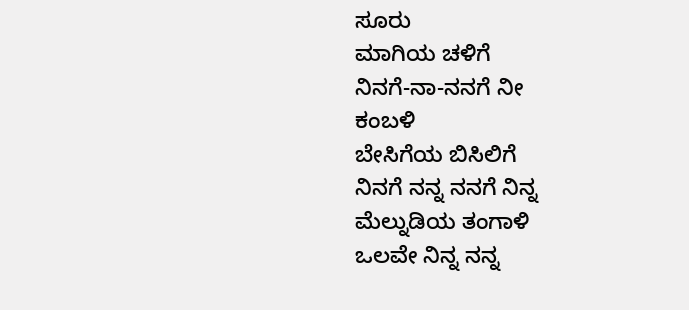ಸೂರು
ಮಾಗಿಯ ಚಳಿಗೆ
ನಿನಗೆ-ನಾ-ನನಗೆ ನೀ
ಕಂಬಳಿ
ಬೇಸಿಗೆಯ ಬಿಸಿಲಿಗೆ
ನಿನಗೆ ನನ್ನ ನನಗೆ ನಿನ್ನ
ಮೆಲ್ನುಡಿಯ ತಂಗಾಳಿ
ಒಲವೇ ನಿನ್ನ ನನ್ನ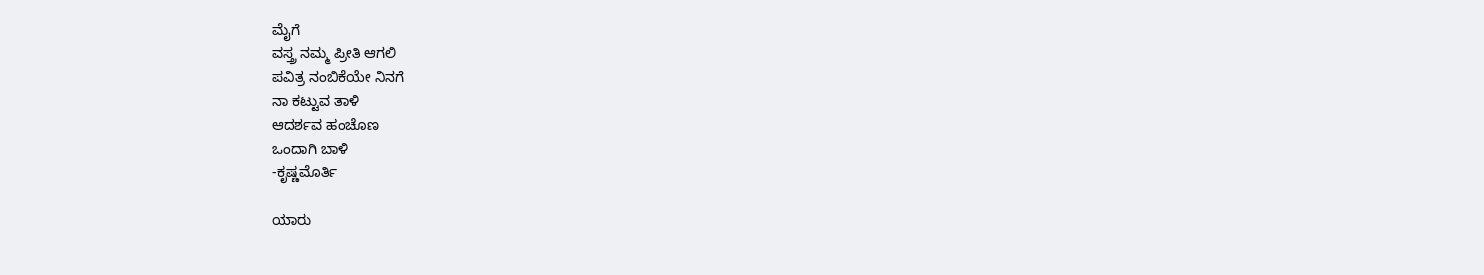ಮೈಗೆ
ವಸ್ತ್ರ ನಮ್ಮ ಪ್ರೀತಿ ಆಗಲಿ
ಪವಿತ್ರ ನಂಬಿಕೆಯೇ ನಿನಗೆ
ನಾ ಕಟ್ಟುವ ತಾಳಿ
ಆದರ್ಶವ ಹಂಚೊಣ
ಒಂದಾಗಿ ಬಾಳಿ
-ಕೃಷ್ಣಮೊರ್ತಿ

ಯಾರು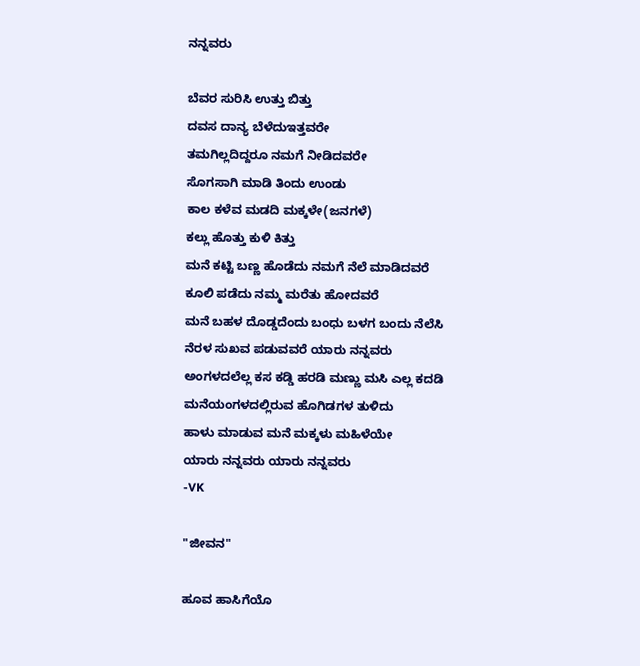ನನ್ನವರು

ಬೆವರ ಸುರಿಸಿ ಉತ್ತು ಬಿತ್ತು
ದವಸ ದಾನ್ಯ ಬೆಳೆದುಇತ್ತವರೇ
ತಮಗಿಲ್ಲದಿದ್ದರೂ ನಮಗೆ ನೀಡಿದವರೇ
ಸೊಗಸಾಗಿ ಮಾಡಿ ತಿಂದು ಉಂಡು
ಕಾಲ ಕಳೆವ ಮಡದಿ ಮಕ್ಕಳೇ(ಜನಗಳೆ)
ಕಲ್ಲು ಹೊತ್ತು ಕುಳಿ ಕಿತ್ತು
ಮನೆ ಕಟ್ಟಿ ಬಣ್ಣ ಹೊಡೆದು ನಮಗೆ ನೆಲೆ ಮಾಡಿದವರೆ
ಕೂಲಿ ಪಡೆದು ನಮ್ಮ ಮರೆತು ಹೋದವರೆ
ಮನೆ ಬಹಳ ದೊಡ್ಡದೆಂದು ಬಂಧು ಬಳಗ ಬಂದು ನೆಲೆಸಿ
ನೆರಳ ಸುಖವ ಪಡುವವರೆ ಯಾರು ನನ್ನವರು
ಅಂಗಳದಲೆಲ್ಲ ಕಸ ಕಡ್ಡಿ ಹರಡಿ ಮಣ್ಣು ಮಸಿ ಎಲ್ಲ ಕದಡಿ
ಮನೆಯಂಗಳದಲ್ಲಿರುವ ಹೊಗಿಡಗಳ ತುಳಿದು
ಹಾಳು ಮಾಡುವ ಮನೆ ಮಕ್ಕಳು ಮಹಿಳೆಯೇ
ಯಾರು ನನ್ನವರು ಯಾರು ನನ್ನವರು
-VK

"ಜೀವನ"

ಹೂವ ಹಾಸಿಗೆಯೊ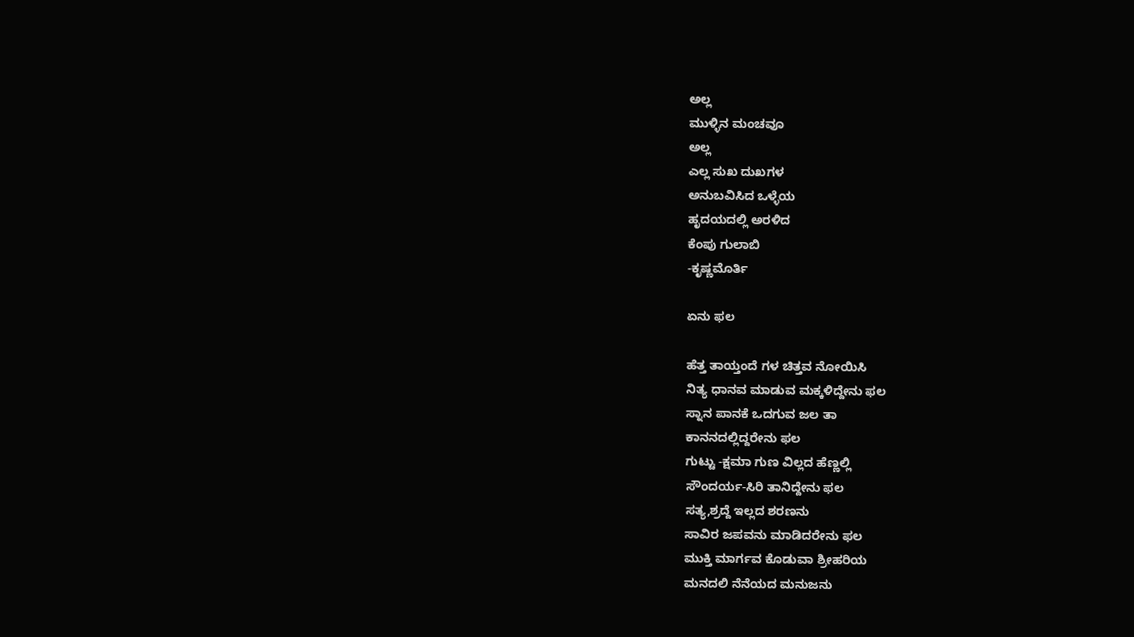ಅಲ್ಲ
ಮುಳ್ಳಿನ ಮಂಚವೂ
ಅಲ್ಲ
ಎಲ್ಲ ಸುಖ ದುಖಗಳ
ಅನುಬವಿಸಿದ ಒಳ್ಳೆಯ
ಹೃದಯದಲ್ಲಿ ಅರಳಿದ
ಕೆಂಪು ಗುಲಾಬಿ
-ಕೃಷ್ಣಮೊರ್ತಿ

ಏನು ಫಲ

ಹೆತ್ತ ತಾಯ್ತಂದೆ ಗಳ ಚಿತ್ತವ ನೋಯಿಸಿ
ನಿತ್ಯ ಧಾನವ ಮಾಡುವ ಮಕ್ಕಳಿದ್ದೇನು ಫಲ
ಸ್ನಾನ ಪಾನಕೆ ಒದಗುವ ಜಲ ತಾ
ಕಾನನದಲ್ಲಿದ್ದರೇನು ಫಲ
ಗುಟ್ಟು -ಕ್ಷಮಾ ಗುಣ ವಿಲ್ಲದ ಹೆಣ್ಣಲ್ಲಿ
ಸೌಂದರ್ಯ-ಸಿರಿ ತಾನಿದ್ದೇನು ಫಲ
ಸತ್ಯ,ಶ್ರದ್ದೆ ಇಲ್ಲದ ಶರಣನು
ಸಾವಿರ ಜಪವನು ಮಾಡಿದರೇನು ಫಲ
ಮುಕ್ತಿ ಮಾರ್ಗವ ಕೊಡುವಾ ಶ್ರೀಹರಿಯ
ಮನದಲಿ ನೆನೆಯದ ಮನುಜನು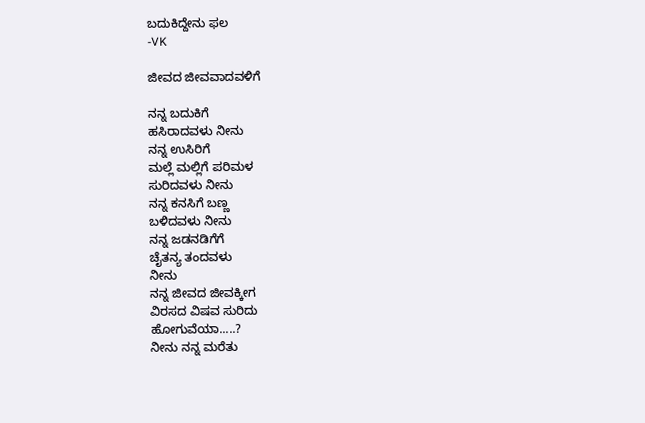ಬದುಕಿದ್ದೇನು ಫಲ
-VK

ಜೀವದ ಜೀವವಾದವಳಿಗೆ

ನನ್ನ ಬದುಕಿಗೆ
ಹಸಿರಾದವಳು ನೀನು
ನನ್ನ ಉಸಿರಿಗೆ
ಮಲ್ಲೆ ಮಲ್ಲಿಗೆ ಪರಿಮಳ
ಸುರಿದವಳು ನೀನು
ನನ್ನ ಕನಸಿಗೆ ಬಣ್ಣ
ಬಳಿದವಳು ನೀನು
ನನ್ನ ಜಡನಡಿಗೆಗೆ
ಚೈತನ್ಯ ತಂದವಳು
ನೀನು
ನನ್ನ ಜೀವದ ಜೀವಕ್ಕೀಗ
ವಿರಸದ ವಿಷವ ಸುರಿದು
ಹೋಗುವೆಯಾ.....?
ನೀನು ನನ್ನ ಮರೆತು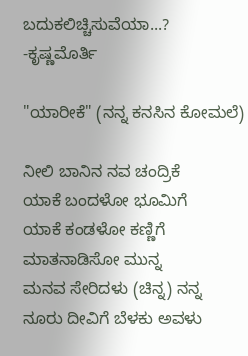ಬದುಕಲಿಚ್ಚಿಸುವೆಯಾ...?
-ಕೃಷ್ಣಮೊರ್ತಿ

"ಯಾರೀಕೆ" (ನನ್ನ ಕನಸಿನ ಕೋಮಲೆ)

ನೀಲಿ ಬಾನಿನ ನವ ಚಂದ್ರಿಕೆ
ಯಾಕೆ ಬಂದಳೋ ಭೂಮಿಗೆ
ಯಾಕೆ ಕಂಡಳೋ ಕಣ್ಣಿಗೆ
ಮಾತನಾಡಿಸೋ ಮುನ್ನ
ಮನವ ಸೇರಿದಳು (ಚಿನ್ನ) ನನ್ನ
ನೂರು ದೀವಿಗೆ ಬೆಳಕು ಅವಳು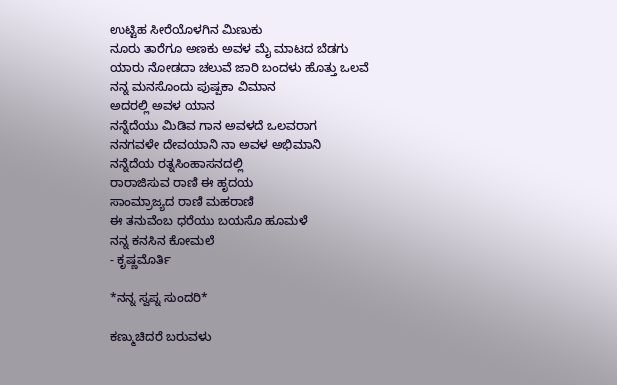ಉಟ್ಟಿಹ ಸೀರೆಯೊಳಗಿನ ಮಿಣುಕು
ನೂರು ತಾರೆಗೂ ಅಣಕು ಅವಳ ಮೈ ಮಾಟದ ಬೆಡಗು
ಯಾರು ನೋಡದಾ ಚಲುವೆ ಜಾರಿ ಬಂದಳು ಹೊತ್ತು ಒಲವೆ
ನನ್ನ ಮನಸೊಂದು ಪುಷ್ಪಕಾ ವಿಮಾನ
ಅದರಲ್ಲಿ ಅವಳ ಯಾನ
ನನ್ನೆದೆಯು ಮಿಡಿವ ಗಾನ ಅವಳದೆ ಒಲವರಾಗ
ನನಗವಳೇ ದೇವಯಾನಿ ನಾ ಅವಳ ಅಭಿಮಾನಿ
ನನ್ನೆದೆಯ ರತ್ನಸಿಂಹಾಸನದಲ್ಲಿ
ರಾರಾಜಿಸುವ ರಾಣಿ ಈ ಹೃದಯ
ಸಾಂಮ್ರಾಜ್ಯದ ರಾಣಿ ಮಹರಾಣಿ
ಈ ತನುವೆಂಬ ಧರೆಯು ಬಯಸೊ ಹೂಮಳೆ
ನನ್ನ ಕನಸಿನ ಕೋಮಲೆ
- ಕೃಷ್ಣಮೊರ್ತಿ

*ನನ್ನ ಸ್ವಪ್ನ ಸುಂದರಿ*

ಕಣ್ಮುಚಿದರೆ ಬರುವಳು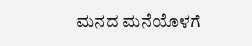ಮನದ ಮನೆಯೊಳಗೆ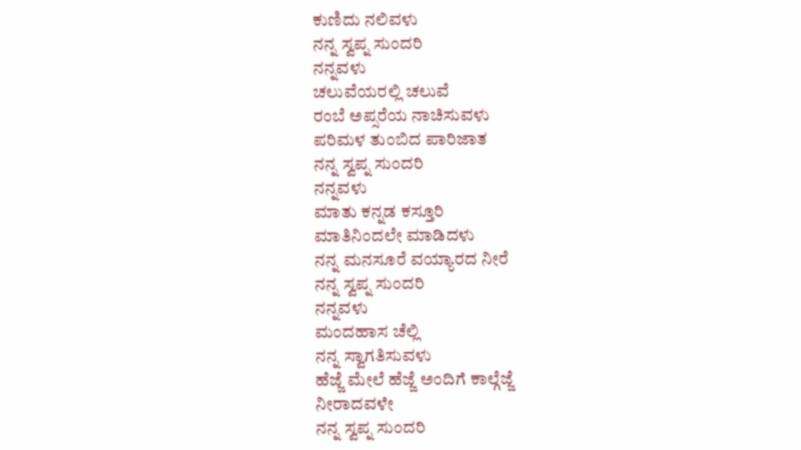ಕುಣಿದು ನಲಿವಳು
ನನ್ನ ಸ್ವಪ್ನ ಸುಂದರಿ
ನನ್ನವಳು
ಚಲುವೆಯರಲ್ಲಿ ಚಲುವೆ
ರಂಬೆ ಅಪ್ಸರೆಯ ನಾಚಿಸುವಳು
ಪರಿಮಳ ತುಂಬಿದ ಪಾರಿಜಾತ
ನನ್ನ ಸ್ವಪ್ನ ಸುಂದರಿ
ನನ್ನವಳು
ಮಾತು ಕನ್ನಡ ಕಸ್ತೂರಿ
ಮಾತಿನಿಂದಲೇ ಮಾಡಿದಳು
ನನ್ನ ಮನಸೂರೆ ವಯ್ಯಾರದ ನೀರೆ
ನನ್ನ ಸ್ವಪ್ನ ಸುಂದರಿ
ನನ್ನವಳು
ಮಂದಹಾಸ ಚೆಲ್ಲಿ
ನನ್ನ ಸ್ವಾಗತಿಸುವಳು
ಹೆಜ್ಜೆ ಮೇಲೆ ಹೆಜ್ಜೆ ಅಂದಿಗೆ ಕಾಲ್ಗೆಜ್ಜೆ
ನೀರಾದವಳೇ
ನನ್ನ ಸ್ವಪ್ನ ಸುಂದರಿ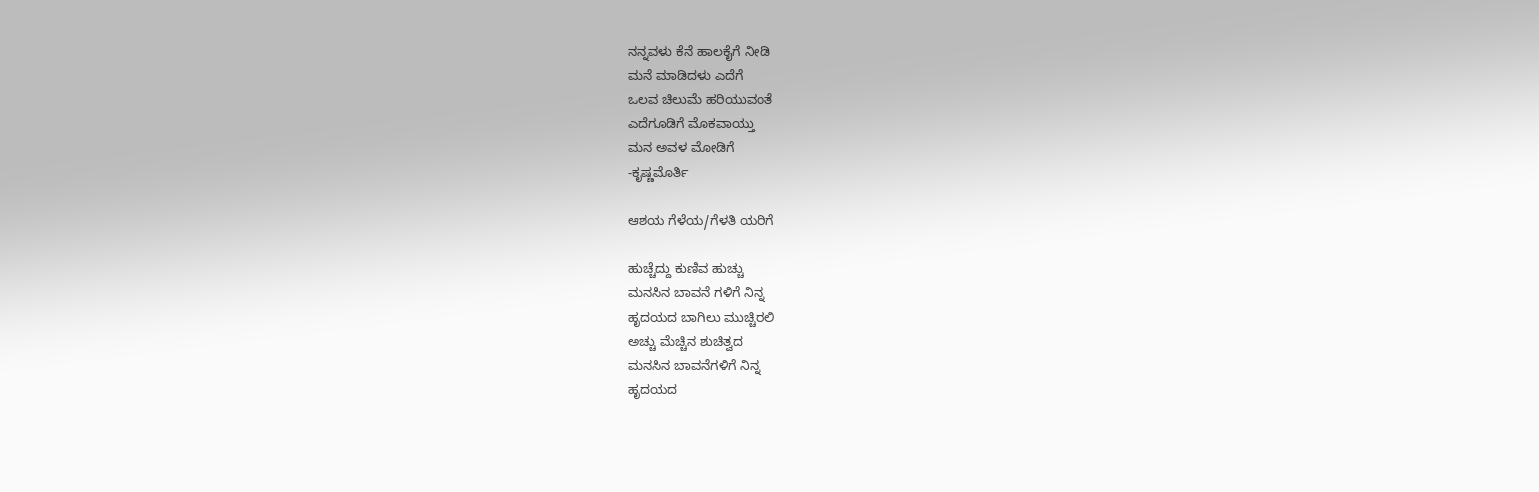ನನ್ನವಳು ಕೆನೆ ಹಾಲಕೈಗೆ ನೀಡಿ
ಮನೆ ಮಾಡಿದಳು ಎದೆಗೆ
ಒಲವ ಚಿಲುಮೆ ಹರಿಯುವಂತೆ
ಎದೆಗೂಡಿಗೆ ಮೊಕವಾಯ್ತು
ಮನ ಅವಳ ಮೋಡಿಗೆ
-ಕೃಷ್ಣಮೊರ್ತಿ

ಆಶಯ ಗೆಳೆಯ/ಗೆಳತಿ ಯರಿಗೆ

ಹುಚ್ಚೆದ್ದು ಕುಣಿವ ಹುಚ್ಚು
ಮನಸಿನ ಬಾವನೆ ಗಳಿಗೆ ನಿನ್ನ
ಹೃದಯದ ಬಾಗಿಲು ಮುಚ್ಚಿರಲಿ
ಅಚ್ಚು ಮೆಚ್ಚಿನ ಶುಚಿತ್ವದ
ಮನಸಿನ ಬಾವನೆಗಳಿಗೆ ನಿನ್ನ
ಹೃದಯದ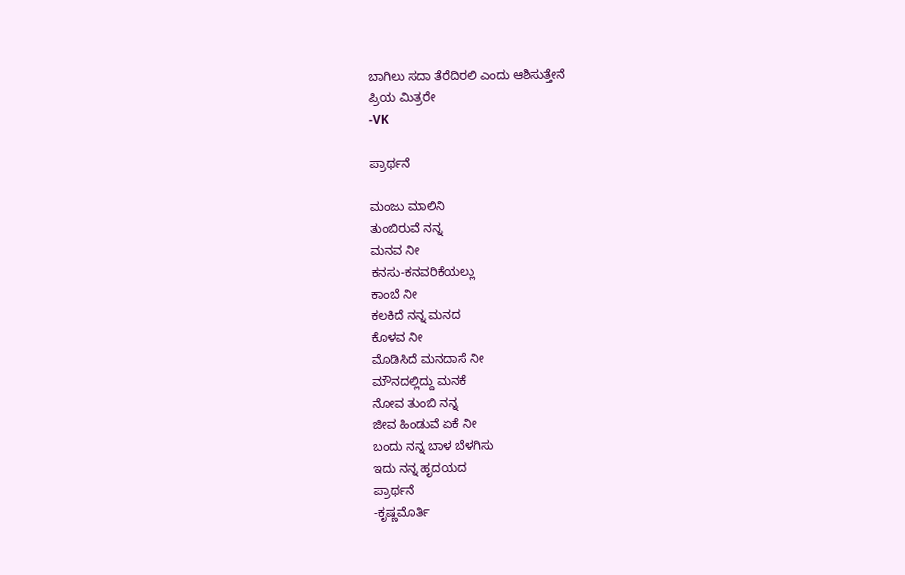ಬಾಗಿಲು ಸದಾ ತೆರೆದಿರಲಿ ಎಂದು ಆಶಿಸುತ್ತೇನೆ
ಪ್ರಿಯ ಮಿತ್ರರೇ
-VK

ಪ್ರಾರ್ಥನೆ

ಮಂಜು ಮಾಲಿನಿ
ತುಂಬಿರುವೆ ನನ್ನ
ಮನವ ನೀ
ಕನಸು-ಕನವರಿಕೆಯಲ್ಲು
ಕಾಂಬೆ ನೀ
ಕಲಕಿದೆ ನನ್ನ ಮನದ
ಕೊಳವ ನೀ
ಮೊಡಿಸಿದೆ ಮನದಾಸೆ ನೀ
ಮೌನದಲ್ಲಿದ್ದು ಮನಕೆ
ನೋವ ತುಂಬಿ ನನ್ನ
ಜೀವ ಹಿಂಡುವೆ ಏಕೆ ನೀ
ಬಂದು ನನ್ನ ಬಾಳ ಬೆಳಗಿಸು
ಇದು ನನ್ನ ಹೃದಯದ
ಪ್ರಾರ್ಥನೆ
-ಕೃಷ್ಣಮೊರ್ತಿ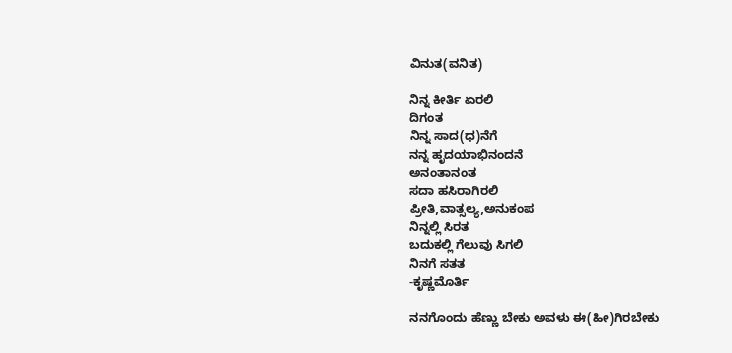ವಿನುತ(ವನಿತ)

ನಿನ್ನ ಕೀರ್ತಿ ಏರಲಿ
ದಿಗಂತ
ನಿನ್ನ ಸಾದ(ಧ)ನೆಗೆ
ನನ್ನ ಹೃದಯಾಭಿನಂದನೆ
ಅನಂತಾನಂತ
ಸದಾ ಹಸಿರಾಗಿರಲಿ
ಪ್ರೀತಿ,ವಾತ್ಸಲ್ಯ,ಅನುಕಂಪ
ನಿನ್ನಲ್ಲಿ ಸಿರತ
ಬದುಕಲ್ಲಿ ಗೆಲುವು ಸಿಗಲಿ
ನಿನಗೆ ಸತತ
-ಕೃಷ್ಣಮೊರ್ತಿ

ನನಗೊಂದು ಹೆಣ್ಣು ಬೇಕು ಅವಳು ಈ(ಹೀ)ಗಿರಬೇಕು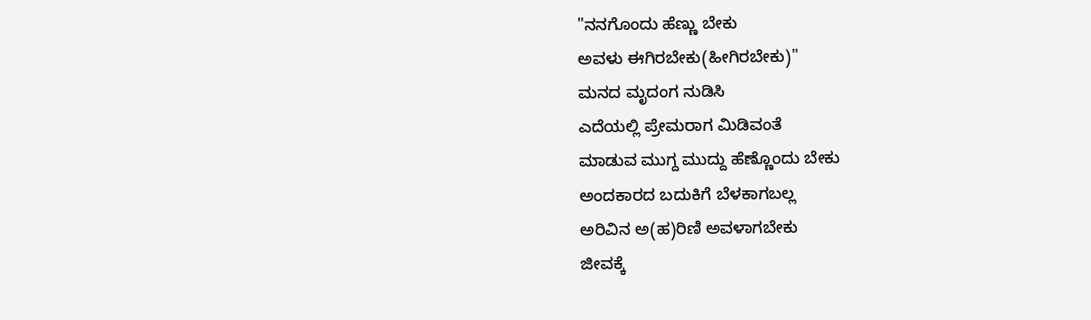"ನನಗೊಂದು ಹೆಣ್ಣು ಬೇಕು
ಅವಳು ಈಗಿರಬೇಕು(ಹೀಗಿರಬೇಕು)"
ಮನದ ಮೃದಂಗ ನುಡಿಸಿ
ಎದೆಯಲ್ಲಿ ಪ್ರೇಮರಾಗ ಮಿಡಿವಂತೆ
ಮಾಡುವ ಮುಗ್ದ ಮುದ್ದು ಹೆಣ್ಣೊಂದು ಬೇಕು
ಅಂದಕಾರದ ಬದುಕಿಗೆ ಬೆಳಕಾಗಬಲ್ಲ
ಅರಿವಿನ ಅ(ಹ)ರಿಣಿ ಅವಳಾಗಬೇಕು
ಜೀವಕ್ಕೆ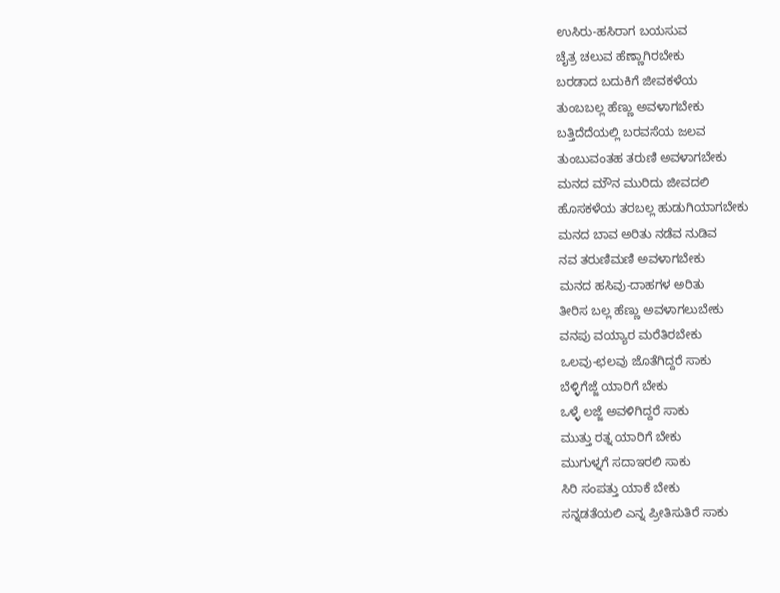ಉಸಿರು-ಹಸಿರಾಗ ಬಯಸುವ
ಚೈತ್ರ ಚಲುವ ಹೆಣ್ಣಾಗಿರಬೇಕು
ಬರಡಾದ ಬದುಕಿಗೆ ಜೀವಕಳೆಯ
ತುಂಬಬಲ್ಲ ಹೆಣ್ಣು ಅವಳಾಗಬೇಕು
ಬತ್ತಿದೆದೆಯಲ್ಲಿ ಬರವಸೆಯ ಜಲವ
ತುಂಬುವಂತಹ ತರುಣಿ ಅವಳಾಗಬೇಕು
ಮನದ ಮೌನ ಮುರಿದು ಜೀವದಲಿ
ಹೊಸಕಳೆಯ ತರಬಲ್ಲ ಹುಡುಗಿಯಾಗಬೇಕು
ಮನದ ಬಾವ ಅರಿತು ನಡೆವ ನುಡಿವ
ನವ ತರುಣಿಮಣಿ ಅವಳಾಗಬೇಕು
ಮನದ ಹಸಿವು-ದಾಹಗಳ ಅರಿತು
ತೀರಿಸ ಬಲ್ಲ ಹೆಣ್ಣು ಅವಳಾಗಲುಬೇಕು
ವನಪು ವಯ್ಯಾರ ಮರೆತಿರಬೇಕು
ಒಲವು-ಛಲವು ಜೊತೆಗಿದ್ದರೆ ಸಾಕು
ಬೆಳ್ಳಿಗೆಜ್ಜೆ ಯಾರಿಗೆ ಬೇಕು
ಒಳ್ಳೆ ಲಜ್ಜೆ ಅವಳಿಗಿದ್ದರೆ ಸಾಕು
ಮುತ್ತು ರತ್ನ ಯಾರಿಗೆ ಬೇಕು
ಮುಗುಳ್ನಗೆ ಸದಾಇರಲಿ ಸಾಕು
ಸಿರಿ ಸಂಪತ್ತು ಯಾಕೆ ಬೇಕು
ಸನ್ನಡತೆಯಲಿ ಎನ್ನ ಪ್ರೀತಿಸುತಿರೆ ಸಾಕು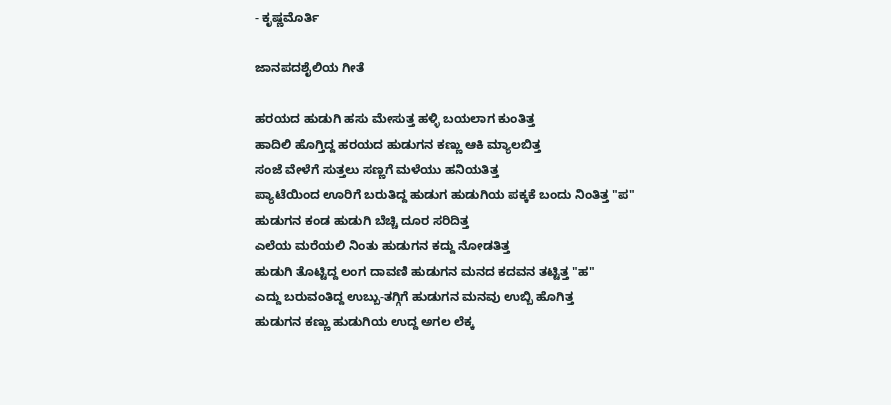- ಕೃಷ್ಣಮೊರ್ತಿ

ಜಾನಪದಶೈಲಿಯ ಗೀತೆ

ಹರಯದ ಹುಡುಗಿ ಹಸು ಮೇಸುತ್ತ ಹಳ್ಳಿ ಬಯಲಾಗ ಕುಂತಿತ್ತ
ಹಾದಿಲಿ ಹೊಗ್ತಿದ್ದ ಹರಯದ ಹುಡುಗನ ಕಣ್ಣು ಆಕಿ ಮ್ಯಾಲಬಿತ್ತ
ಸಂಜೆ ವೇಳೆಗೆ ಸುತ್ತಲು ಸಣ್ಣಗೆ ಮಳೆಯು ಹನಿಯತಿತ್ತ
ಪ್ಯಾಟೆಯಿಂದ ಊರಿಗೆ ಬರುತಿದ್ದ ಹುಡುಗ ಹುಡುಗಿಯ ಪಕ್ಕಕೆ ಬಂದು ನಿಂತಿತ್ತ "ಪ"
ಹುಡುಗನ ಕಂಡ ಹುಡುಗಿ ಬೆಚ್ಚಿ ದೂರ ಸರಿದಿತ್ತ
ಎಲೆಯ ಮರೆಯಲಿ ನಿಂತು ಹುಡುಗನ ಕದ್ದು ನೋಡತಿತ್ತ
ಹುಡುಗಿ ತೊಟ್ಟಿದ್ದ ಲಂಗ ದಾವಣಿ ಹುಡುಗನ ಮನದ ಕದವನ ತಟ್ಟಿತ್ತ "ಹ"
ಎದ್ದು ಬರುವಂತಿದ್ದ ಉಬ್ಬು-ತಗ್ಗಿಗೆ ಹುಡುಗನ ಮನವು ಉಬ್ಬಿ ಹೊಗಿತ್ತ
ಹುಡುಗನ ಕಣ್ಣು ಹುಡುಗಿಯ ಉದ್ದ ಅಗಲ ಲೆಕ್ಕ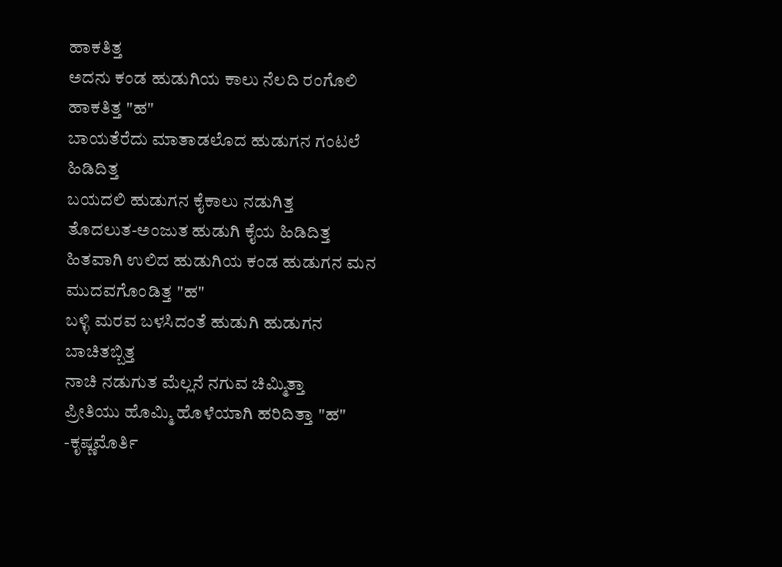ಹಾಕತಿತ್ತ
ಅದನು ಕಂಡ ಹುಡುಗಿಯ ಕಾಲು ನೆಲದಿ ರಂಗೊಲಿ ಹಾಕತಿತ್ತ "ಹ"
ಬಾಯತೆರೆದು ಮಾತಾಡಲೊದ ಹುಡುಗನ ಗಂಟಲೆ ಹಿಡಿದಿತ್ತ
ಬಯದಲಿ ಹುಡುಗನ ಕೈಕಾಲು ನಡುಗಿತ್ತ
ತೊದಲುತ-ಅಂಜುತ ಹುಡುಗಿ ಕೈಯ ಹಿಡಿದಿತ್ತ
ಹಿತವಾಗಿ ಉಲಿದ ಹುಡುಗಿಯ ಕಂಡ ಹುಡುಗನ ಮನ ಮುದವಗೊಂಡಿತ್ತ "ಹ"
ಬಳ್ಳಿ ಮರವ ಬಳಸಿದಂತೆ ಹುಡುಗಿ ಹುಡುಗನ ಬಾಚಿತಬ್ಬಿತ್ತ
ನಾಚಿ ನಡುಗುತ ಮೆಲ್ಲನೆ ನಗುವ ಚಿಮ್ಮಿತ್ತಾ
ಪ್ರೀತಿಯು ಹೊಮ್ಮಿ ಹೊಳೆಯಾಗಿ ಹರಿದಿತ್ತಾ "ಹ"
-ಕೃಷ್ಣಮೊರ್ತಿ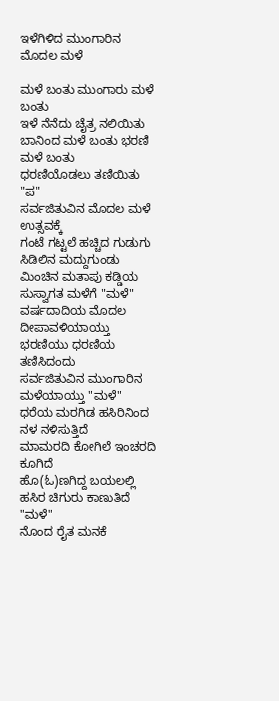ಇಳೆಗಿಳಿದ ಮುಂಗಾರಿನ ಮೊದಲ ಮಳೆ

ಮಳೆ ಬಂತು ಮುಂಗಾರು ಮಳೆ ಬಂತು
ಇಳೆ ನೆನೆದು ಚೈತ್ರ ನಲಿಯಿತು
ಬಾನಿಂದ ಮಳೆ ಬಂತು ಭರಣಿ ಮಳೆ ಬಂತು
ಧರಣಿಯೊಡಲು ತಣಿಯಿತು "ಪ"
ಸರ್ವಜಿತುವಿನ ಮೊದಲ ಮಳೆ ಉತ್ಸವಕ್ಕೆ
ಗಂಟೆ ಗಟ್ಟಲೆ ಹಚ್ಚಿದ ಗುಡುಗು ಸಿಡಿಲಿನ ಮದ್ದುಗುಂಡು
ಮಿಂಚಿನ ಮತಾಪು ಕಡ್ಡಿಯ ಸುಸ್ವಾಗತ ಮಳೆಗೆ "ಮಳೆ"
ವರ್ಷದಾದಿಯ ಮೊದಲ ದೀಪಾವಳಿಯಾಯ್ತು
ಭರಣಿಯು ಧರಣಿಯ ತಣಿಸಿದಂದು
ಸರ್ವಜಿತುವಿನ ಮುಂಗಾರಿನ ಮಳೆಯಾಯ್ತು "ಮಳೆ"
ಧರೆಯ ಮರಗಿಡ ಹಸಿರಿನಿಂದ ನಳ ನಳಿಸುತ್ತಿದೆ
ಮಾಮರದಿ ಕೋಗಿಲೆ ಇಂಚರದಿ ಕೂಗಿದೆ
ಹೊ(ಓ)ಣಗಿದ್ದ ಬಯಲಲ್ಲಿ ಹಸಿರ ಚಿಗುರು ಕಾಣುತಿದೆ "ಮಳೆ"
ನೊಂದ ರೈತ ಮನಕೆ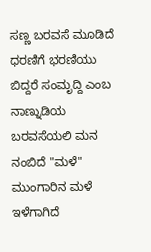ಸಣ್ಣ ಬರವಸೆ ಮೂಡಿದೆ
ಧರಣಿಗೆ ಭರಣಿಯು ಬಿದ್ದರೆ ಸಂಮೃದ್ದಿ ಎಂಬ
ನಾಣ್ನುಡಿಯ ಬರವಸೆಯಲಿ ಮನ ನಂಬಿದೆ "ಮಳೆ"
ಮುಂಗಾರಿನ ಮಳೆ ಇಳೆಗಾಗಿದೆ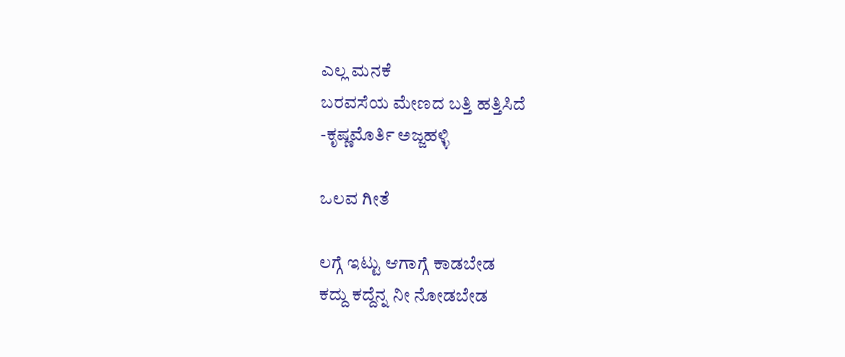ಎಲ್ಲ ಮನಕೆ
ಬರವಸೆಯ ಮೇಣದ ಬತ್ತಿ ಹತ್ತಿಸಿದೆ
-ಕೃಷ್ಣಮೊರ್ತಿ ಅಜ್ಜಹಳ್ಳಿ

ಒಲವ ಗೀತೆ

ಲಗ್ಗೆ ಇಟ್ಟು ಆಗಾಗ್ಗೆ ಕಾಡಬೇಡ
ಕದ್ದು ಕದ್ದೆನ್ನ ನೀ ನೋಡಬೇಡ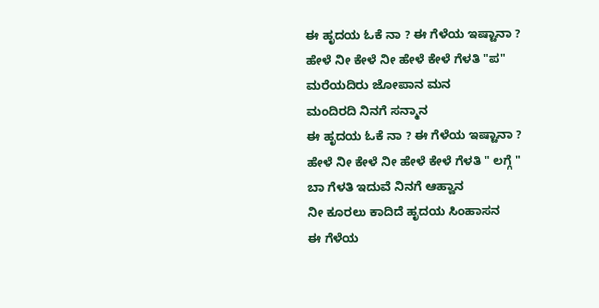ಈ ಹೃದಯ ಓಕೆ ನಾ ? ಈ ಗೆಳೆಯ ಇಷ್ಟಾನಾ ?
ಹೇಳೆ ನೀ ಕೇಳೆ ನೀ ಹೇಳೆ ಕೇಳೆ ಗೆಳತಿ "ಪ"
ಮರೆಯದಿರು ಜೋಪಾನ ಮನ
ಮಂದಿರದಿ ನಿನಗೆ ಸನ್ಮಾನ
ಈ ಹೃದಯ ಓಕೆ ನಾ ? ಈ ಗೆಳೆಯ ಇಷ್ಟಾನಾ ?
ಹೇಳೆ ನೀ ಕೇಳೆ ನೀ ಹೇಳೆ ಕೇಳೆ ಗೆಳತಿ " ಲಗ್ಗೆ "
ಬಾ ಗೆಳತಿ ಇದುವೆ ನಿನಗೆ ಆಹ್ವಾನ
ನೀ ಕೂರಲು ಕಾದಿದೆ ಹೃದಯ ಸಿಂಹಾಸನ
ಈ ಗೆಳೆಯ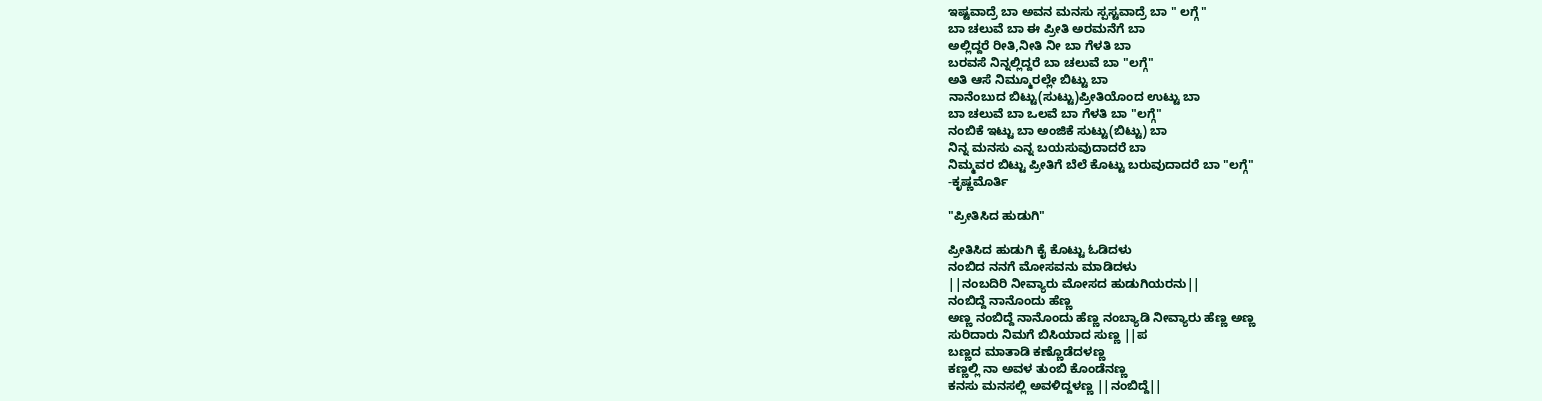ಇಷ್ಟವಾದ್ರೆ ಬಾ ಅವನ ಮನಸು ಸ್ಪಸ್ಟವಾದ್ರೆ ಬಾ " ಲಗ್ಗೆ "
ಬಾ ಚಲುವೆ ಬಾ ಈ ಪ್ರೀತಿ ಅರಮನೆಗೆ ಬಾ
ಅಲ್ಲಿದ್ದರೆ ರೀತಿ,ನೀತಿ ನೀ ಬಾ ಗೆಳತಿ ಬಾ
ಬರವಸೆ ನಿನ್ನಲ್ಲಿದ್ದರೆ ಬಾ ಚಲುವೆ ಬಾ "ಲಗ್ಗೆ"
ಅತಿ ಆಸೆ ನಿಮ್ಮೂರಲ್ಲೇ ಬಿಟ್ಟು ಬಾ
ನಾನೆಂಬುದ ಬಿಟ್ಟು(ಸುಟ್ಟು)ಪ್ರೀತಿಯೊಂದ ಉಟ್ಟು ಬಾ
ಬಾ ಚಲುವೆ ಬಾ ಒಲವೆ ಬಾ ಗೆಳತಿ ಬಾ "ಲಗ್ಗೆ"
ನಂಬಿಕೆ ಇಟ್ಟು ಬಾ ಅಂಜಿಕೆ ಸುಟ್ಟು(ಬಿಟ್ಟು) ಬಾ
ನಿನ್ನ ಮನಸು ಎನ್ನ ಬಯಸುವುದಾದರೆ ಬಾ
ನಿಮ್ಮವರ ಬಿಟ್ಟು ಪ್ರೀತಿಗೆ ಬೆಲೆ ಕೊಟ್ಟು ಬರುವುದಾದರೆ ಬಾ "ಲಗ್ಗೆ"
-ಕೃಷ್ಣಮೊರ್ತಿ

"ಪ್ರೀತಿಸಿದ ಹುಡುಗಿ"

ಪ್ರೀತಿಸಿದ ಹುಡುಗಿ ಕೈ ಕೊಟ್ಟು ಓಡಿದಳು
ನಂಬಿದ ನನಗೆ ಮೋಸವನು ಮಾಡಿದಳು
||ನಂಬದಿರಿ ನೀವ್ಯಾರು ಮೋಸದ ಹುಡುಗಿಯರನು||
ನಂಬಿದ್ದೆ ನಾನೊಂದು ಹೆಣ್ಣ
ಅಣ್ಣ ನಂಬಿದ್ದೆ ನಾನೊಂದು ಹೆಣ್ಣ ನಂಬ್ಯಾಡಿ ನೀವ್ಯಾರು ಹೆಣ್ಣ ಅಣ್ಣ
ಸುರಿದಾರು ನಿಮಗೆ ಬಿಸಿಯಾದ ಸುಣ್ಣ ||ಪ
ಬಣ್ಣದ ಮಾತಾಡಿ ಕಣ್ಣೊಡೆದಳಣ್ಣ
ಕಣ್ಣಲ್ಲಿ ನಾ ಅವಳ ತುಂಬಿ ಕೊಂಡೆನಣ್ಣ
ಕನಸು ಮನಸಲ್ಲಿ ಅವಳಿದ್ದಳಣ್ಣ ||ನಂಬಿದ್ದೆ||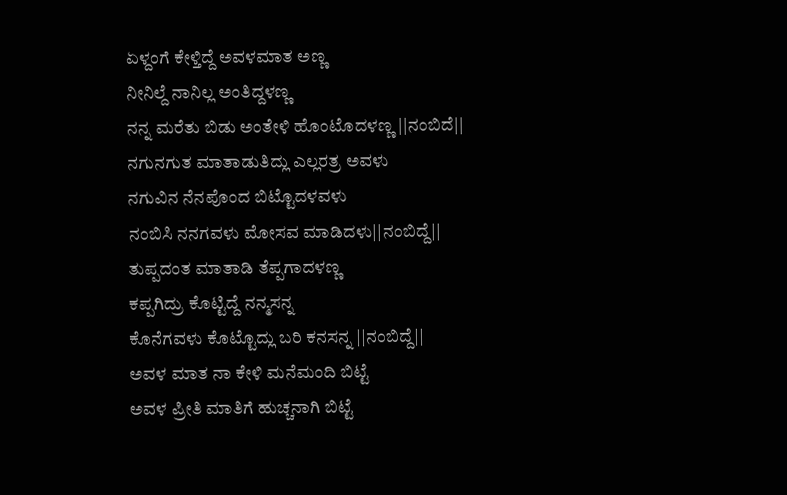ಏಳ್ದಂಗೆ ಕೇಳ್ತಿದ್ದೆ ಅವಳಮಾತ ಅಣ್ಣ
ನೀನಿಲ್ದೆ ನಾನಿಲ್ಲ ಅಂತಿದ್ದಳಣ್ಣ
ನನ್ನ ಮರೆತು ಬಿಡು ಅಂತೇಳಿ ಹೊಂಟೊದಳಣ್ಣ ||ನಂಬಿದೆ||
ನಗುನಗುತ ಮಾತಾಡುತಿದ್ಲು ಎಲ್ಲರತ್ರ ಅವಳು
ನಗುವಿನ ನೆನಪೊಂದ ಬಿಟ್ಟೊದಳವಳು
ನಂಬಿಸಿ ನನಗವಳು ಮೋಸವ ಮಾಡಿದಳು||ನಂಬಿದ್ದೆ||
ತುಪ್ಪದಂತ ಮಾತಾಡಿ ತೆಪ್ಪಗಾದಳಣ್ಣ
ಕಪ್ಪಗಿದ್ರು ಕೊಟ್ಟಿದ್ದೆ ನನ್ಮಸನ್ನ
ಕೊನೆಗವಳು ಕೊಟ್ಟೊದ್ಲು ಬರಿ ಕನಸನ್ನ ||ನಂಬಿದ್ದೆ||
ಅವಳ ಮಾತ ನಾ ಕೇಳಿ ಮನೆಮಂದಿ ಬಿಟ್ಟೆ
ಅವಳ ಪ್ರೀತಿ ಮಾತಿಗೆ ಹುಚ್ಚನಾಗಿ ಬಿಟ್ಟೆ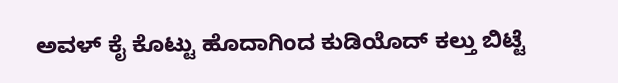ಅವಳ್ ಕೈ ಕೊಟ್ಟು ಹೊದಾಗಿಂದ ಕುಡಿಯೊದ್ ಕಲ್ತು ಬಿಟ್ಟೆ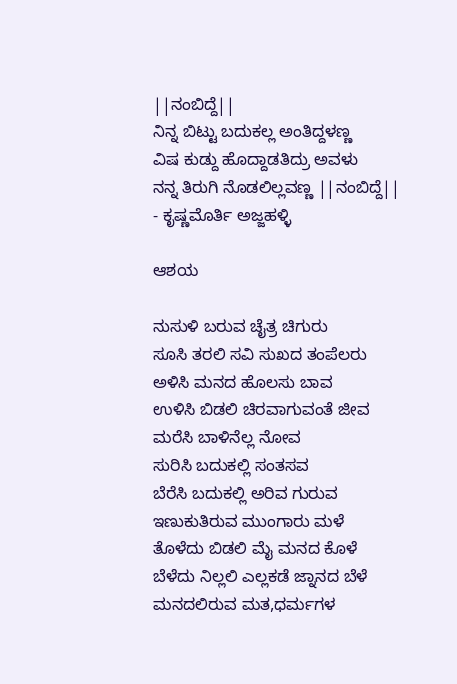||ನಂಬಿದ್ದೆ||
ನಿನ್ನ ಬಿಟ್ಟು ಬದುಕಲ್ಲ ಅಂತಿದ್ದಳಣ್ಣ
ವಿಷ ಕುಡ್ದು ಹೊದ್ದಾಡತಿದ್ರು ಅವಳು
ನನ್ನ ತಿರುಗಿ ನೊಡಲಿಲ್ಲವಣ್ಣ ||ನಂಬಿದ್ದೆ||
- ಕೃಷ್ಣಮೊರ್ತಿ ಅಜ್ಜಹಳ್ಳಿ

ಆಶಯ

ನುಸುಳಿ ಬರುವ ಚೈತ್ರ ಚಿಗುರು
ಸೂಸಿ ತರಲಿ ಸವಿ ಸುಖದ ತಂಪೆಲರು
ಅಳಿಸಿ ಮನದ ಹೊಲಸು ಬಾವ
ಉಳಿಸಿ ಬಿಡಲಿ ಚಿರವಾಗುವಂತೆ ಜೀವ
ಮರೆಸಿ ಬಾಳಿನೆಲ್ಲ ನೋವ
ಸುರಿಸಿ ಬದುಕಲ್ಲಿ ಸಂತಸವ
ಬೆರೆಸಿ ಬದುಕಲ್ಲಿ ಅರಿವ ಗುರುವ
ಇಣುಕುತಿರುವ ಮುಂಗಾರು ಮಳೆ
ತೊಳೆದು ಬಿಡಲಿ ಮೈ ಮನದ ಕೊಳೆ
ಬೆಳೆದು ನಿಲ್ಲಲಿ ಎಲ್ಲಕಡೆ ಜ್ನಾನದ ಬೆಳೆ
ಮನದಲಿರುವ ಮತ,ಧರ್ಮಗಳ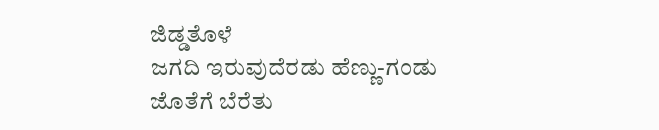ಜಿಡ್ಡತೊಳೆ
ಜಗದಿ ಇರುವುದೆರಡು ಹೆಣ್ಣು-ಗಂಡು
ಜೊತೆಗೆ ಬೆರೆತು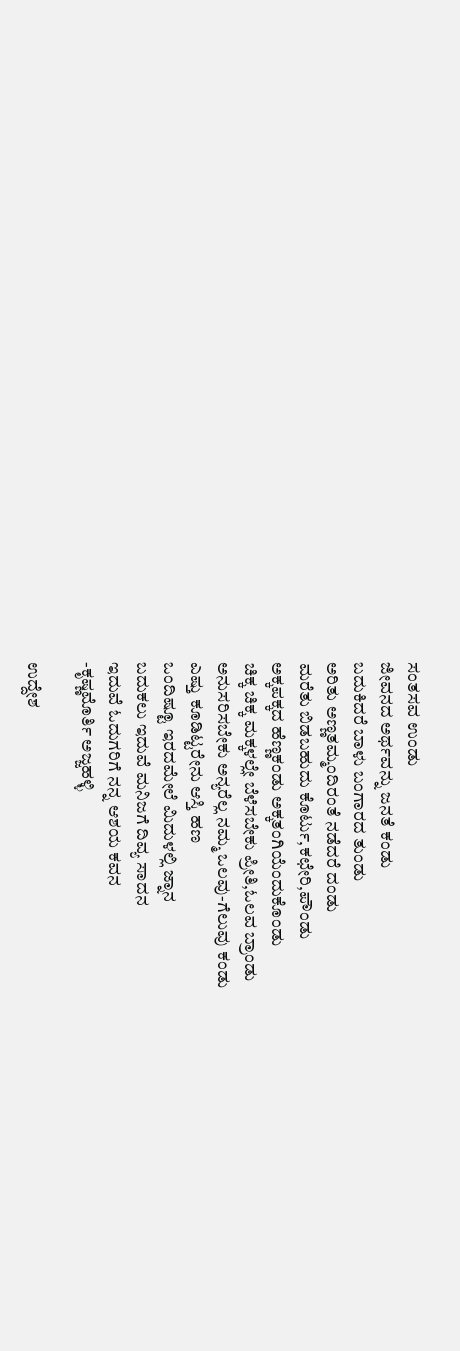ಸಂತಸವ ಉಂಡು
ಜೀವನದ ಅರ್ಥವನ್ನು ಜನತೆ ಕಂಡು
ಬದುಕಿದರೆ ಬಾಳು ಬಂಗಾರದ ತುಂಡು
ಅರಿತು ಅಣ್ಣತಮ್ಮಂದಿರಂತೆ ನಡೆದರೆ ದಂಡು
ಮರೆತು ಬಿಡಬಹುದು ಕೊರ್ಟು,ಕಛೇರಿ,ಪೌಂಡು
ಅಕ್ಕಪಕ್ಕದ ಹೆಣ್ಣಕಂಡು ಅಕ್ಕತಂಗಿಯೆಂದುಕೊಂಡು
ಚಿಕ್ಕ ಚಿಕ್ಕ ಮಕ್ಕಳಲ್ಲೇ ಬೆಳೆಸಬೇಕು ಪ್ರೀತಿ,ಓಲವ ಬ್ರಾಂಡು
ಅನುಸರಿಸಬೇಕು ಅನ್ಯರೆಲ್ಲ ನಮ್ಮ ಒಲವು-ಗೆಲುವು ಕಂಡು
ಎಷ್ತು ಕೂಡಿಟ್ಟರೇನು ಆಸ್ತಿ ಹಣ
ಒಂದಿಷ್ಟೂ ಇರದಮೇಲೆ ಮಿದುಳಲ್ಲಿ ಜ್ನಾನ
ಬದುಕಲು ಇದುವೆ ಮನಿಜಗೆ ದಿವ್ಯ ಸಾದನ
ಇದುವೆ ಓದುಗರಿಗೆ ನನ್ನ ಆಶಯ ಕವನ
-ಕೃಷ್ಣಮೊರ್ತಿ ಅಜ್ಜಹಳ್ಳಿ

ಉದ್ದೇಶ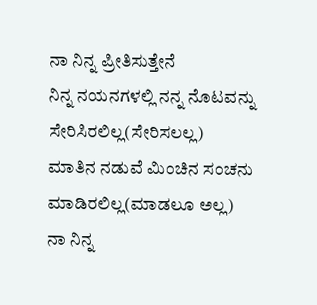ನಾ ನಿನ್ನ ಪ್ರೀತಿಸುತ್ತೇನೆ
ನಿನ್ನ ನಯನಗಳಲ್ಲಿ ನನ್ನ ನೊಟವನ್ನು
ಸೇರಿಸಿರಲಿಲ್ಲ(ಸೇರಿಸಲಲ್ಲ)
ಮಾತಿನ ನಡುವೆ ಮಿಂಚಿನ ಸಂಚನು
ಮಾಡಿರಲಿಲ್ಲ(ಮಾಡಲೂ ಅಲ್ಲ)
ನಾ ನಿನ್ನ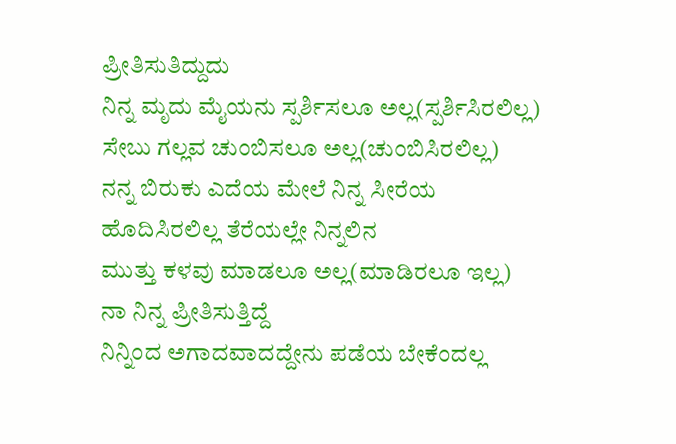ಪ್ರೀತಿಸುತಿದ್ದುದು
ನಿನ್ನ ಮೃದು ಮೈಯನು ಸ್ಪರ್ಶಿಸಲೂ ಅಲ್ಲ(ಸ್ಪರ್ಶಿಸಿರಲಿಲ್ಲ)
ಸೇಬು ಗಲ್ಲವ ಚುಂಬಿಸಲೂ ಅಲ್ಲ(ಚುಂಬಿಸಿರಲಿಲ್ಲ)
ನನ್ನ ಬಿರುಕು ಎದೆಯ ಮೇಲೆ ನಿನ್ನ ಸೀರೆಯ
ಹೊದಿಸಿರಲಿಲ್ಲ ತೆರೆಯಲ್ಲೇ ನಿನ್ನಲಿನ
ಮುತ್ತು ಕಳವು ಮಾಡಲೂ ಅಲ್ಲ(ಮಾಡಿರಲೂ ಇಲ್ಲ)
ನಾ ನಿನ್ನ ಪ್ರೀತಿಸುತ್ತಿದ್ದೆ
ನಿನ್ನಿಂದ ಅಗಾದವಾದದ್ದೇನು ಪಡೆಯ ಬೇಕೆಂದಲ್ಲ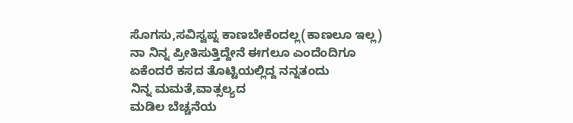ಸೊಗಸು,ಸವಿಸ್ವಪ್ನ ಕಾಣಬೇಕೆಂದಲ್ಲ(ಕಾಣಲೂ ಇಲ್ಲ)
ನಾ ನಿನ್ನ ಪ್ರೀತಿಸುತ್ತಿದ್ದೇನೆ ಈಗಲೂ ಎಂದೆಂದಿಗೂ
ಏಕೆಂದರೆ ಕಸದ ತೊಟ್ಟಿಯಲ್ಲಿದ್ದ ನನ್ನತಂದು
ನಿನ್ನ ಮಮತೆ,ವಾತ್ಸಲ್ಯದ
ಮಡಿಲ ಬೆಚ್ಚನೆಯ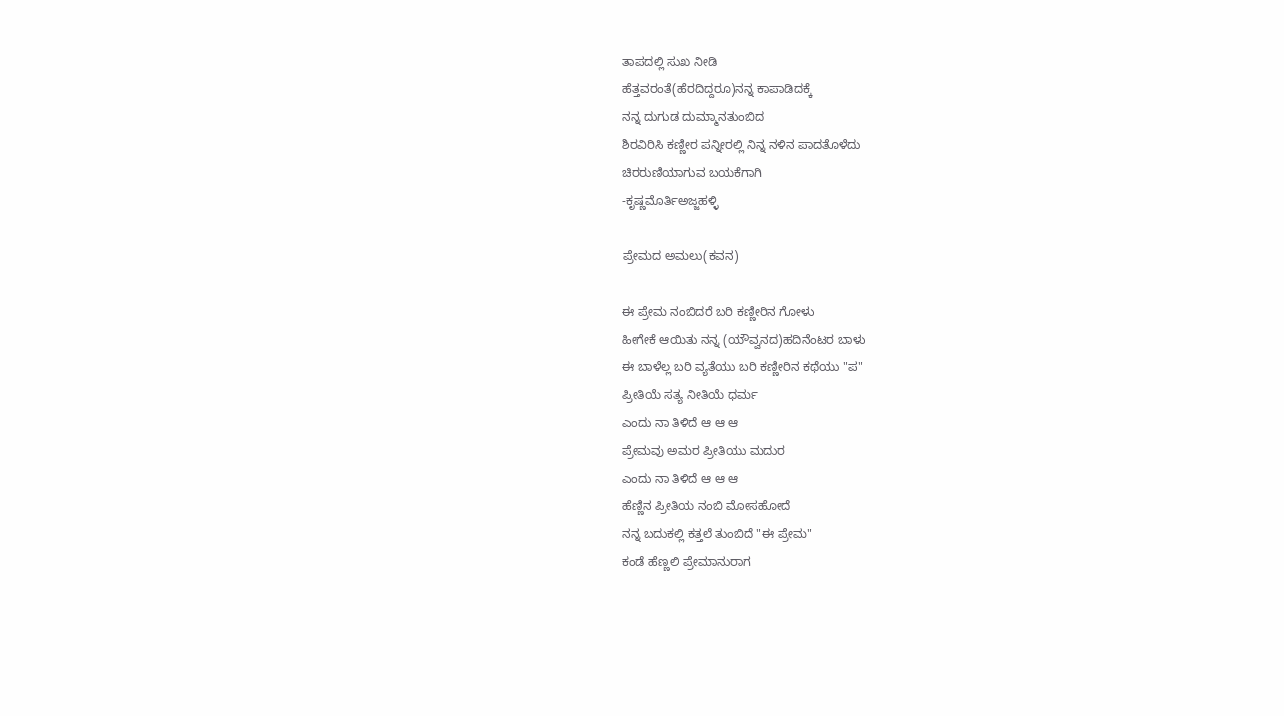ತಾಪದಲ್ಲಿ ಸುಖ ನೀಡಿ
ಹೆತ್ತವರಂತೆ(ಹೆರದಿದ್ದರೂ)ನನ್ನ ಕಾಪಾಡಿದಕ್ಕೆ
ನನ್ನ ದುಗುಡ ದುಮ್ಮಾನತುಂಬಿದ
ಶಿರವಿರಿಸಿ ಕಣ್ಣೀರ ಪನ್ನೀರಲ್ಲಿ ನಿನ್ನ ನಳಿನ ಪಾದತೊಳೆದು
ಚಿರರುಣಿಯಾಗುವ ಬಯಕೆಗಾಗಿ
-ಕೃಷ್ಣಮೊರ್ತಿಅಜ್ಜಹಳ್ಳಿ

ಪ್ರೇಮದ ಅಮಲು(ಕವನ)

ಈ ಪ್ರೇಮ ನಂಬಿದರೆ ಬರಿ ಕಣ್ಣೀರಿನ ಗೋಳು
ಹೀಗೇಕೆ ಆಯಿತು ನನ್ನ (ಯೌವ್ವನದ)ಹದಿನೆಂಟರ ಬಾಳು
ಈ ಬಾಳೆಲ್ಲ ಬರಿ ವ್ಯತೆಯು ಬರಿ ಕಣ್ಣೀರಿನ ಕಥೆಯು "ಪ"
ಪ್ರೀತಿಯೆ ಸತ್ಯ ನೀತಿಯೆ ಧರ್ಮ
ಎಂದು ನಾ ತಿಳಿದೆ ಆ ಆ ಆ
ಪ್ರೇಮವು ಅಮರ ಪ್ರೀತಿಯು ಮದುರ
ಎಂದು ನಾ ತಿಳಿದೆ ಆ ಆ ಆ
ಹೆಣ್ಣಿನ ಪ್ರೀತಿಯ ನಂಬಿ ಮೋಸಹೋದೆ
ನನ್ನ ಬದುಕಲ್ಲಿ ಕತ್ತಲೆ ತುಂಬಿದೆ "ಈ ಪ್ರೇಮ"
ಕಂಡೆ ಹೆಣ್ಣಲಿ ಪ್ರೇಮಾನುರಾಗ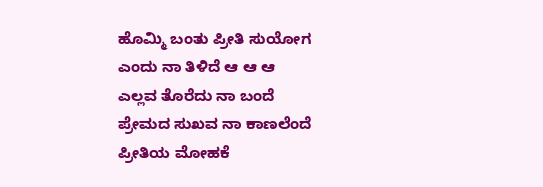ಹೊಮ್ಮಿ ಬಂತು ಪ್ರೀತಿ ಸುಯೋಗ
ಎಂದು ನಾ ತಿಳಿದೆ ಆ ಆ ಆ
ಎಲ್ಲವ ತೊರೆದು ನಾ ಬಂದೆ
ಪ್ರೇಮದ ಸುಖವ ನಾ ಕಾಣಲೆಂದೆ
ಪ್ರೀತಿಯ ಮೋಹಕೆ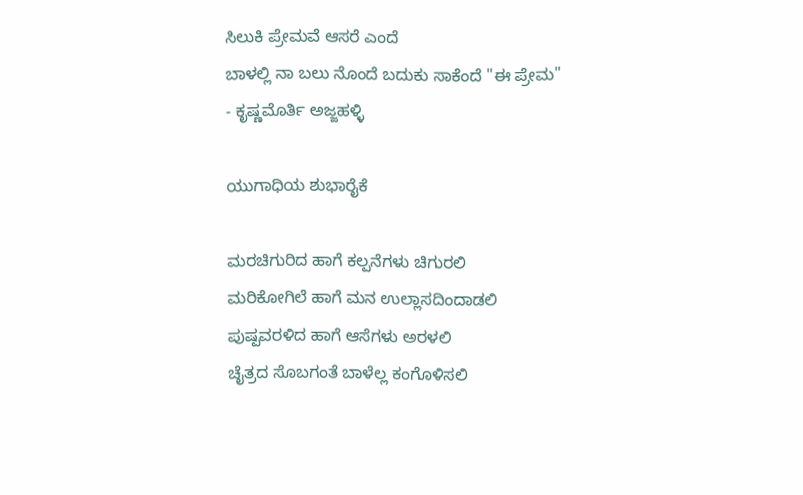ಸಿಲುಕಿ ಪ್ರೇಮವೆ ಆಸರೆ ಎಂದೆ
ಬಾಳಲ್ಲಿ ನಾ ಬಲು ನೊಂದೆ ಬದುಕು ಸಾಕೆಂದೆ "ಈ ಪ್ರೇಮ"
- ಕೃಷ್ಣಮೊರ್ತಿ ಅಜ್ಜಹಳ್ಳಿ

ಯುಗಾಧಿಯ ಶುಭಾರೈಕೆ

ಮರಚಿಗುರಿದ ಹಾಗೆ ಕಲ್ಪನೆಗಳು ಚಿಗುರಲಿ
ಮರಿಕೋಗಿಲೆ ಹಾಗೆ ಮನ ಉಲ್ಲಾಸದಿಂದಾಡಲಿ
ಪುಷ್ಪವರಳಿದ ಹಾಗೆ ಆಸೆಗಳು ಅರಳಲಿ
ಚೈತ್ರದ ಸೊಬಗಂತೆ ಬಾಳೆಲ್ಲ ಕಂಗೊಳಿಸಲಿ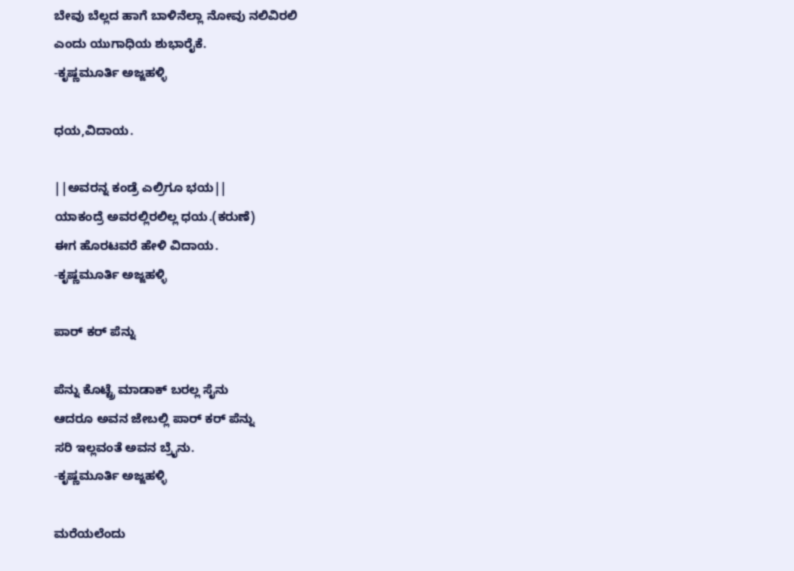ಬೇವು ಬೆಲ್ಲದ ಹಾಗೆ ಬಾಳಿನೆಲ್ಲಾ ನೋವು ನಲಿವಿರಲಿ
ಎಂದು ಯುಗಾಧಿಯ ಶುಭಾರೈಕೆ.
-ಕೃಷ್ಣಮೂರ್ತಿ ಅಜ್ಜಹಳ್ಳಿ

ಧಯ,ವಿದಾಯ.

||ಅವರನ್ನ ಕಂಡ್ರೆ ಎಲ್ರಿಗೂ ಭಯ||
ಯಾಕಂದ್ರೆ ಅವರಲ್ಲಿರಲಿಲ್ಲ ಧಯ.(ಕರುಣೆ)
ಈಗ ಹೊರಟವರೆ ಹೇಳಿ ವಿದಾಯ.
-ಕೃಷ್ಣಮೂರ್ತಿ ಅಜ್ಜಹಳ್ಳಿ

ಪಾರ್ ಕರ್ ಪೆನ್ನು

ಪೆನ್ನು ಕೊಟ್ಟ್ರೆ ಮಾಡಾಕ್ ಬರಲ್ಲ ಸೈನು
ಆದರೂ ಅವನ ಜೇಬಲ್ಲಿ ಪಾರ್ ಕರ್ ಪೆನ್ನು
ಸರಿ ಇಲ್ಲವಂತೆ ಅವನ ಬ್ರೈನು.
-ಕೃಷ್ಣಮೂರ್ತಿ ಅಜ್ಜಹಳ್ಳಿ

ಮರೆಯಲೆಂದು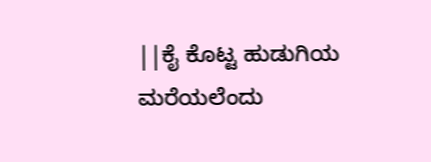||ಕೈ ಕೊಟ್ಟ ಹುಡುಗಿಯ
ಮರೆಯಲೆಂದು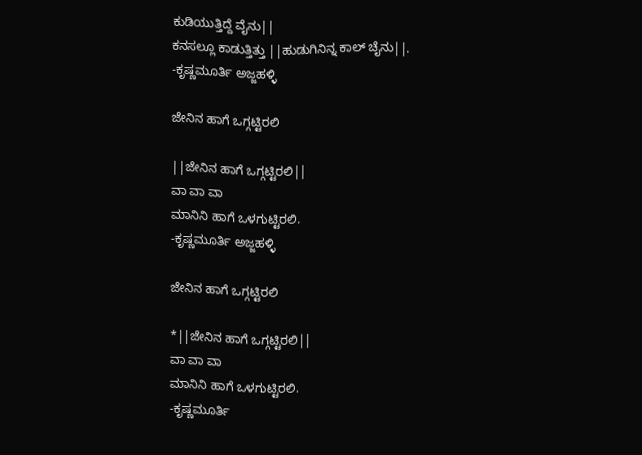ಕುಡಿಯುತ್ತಿದ್ದೆ ವೈನು||
ಕನಸಲ್ಲೂ ಕಾಡುತ್ತಿತ್ತು ||ಹುಡುಗಿನಿನ್ನ ಕಾಲ್ ಚೈನು||.
-ಕೃಷ್ಣಮೂರ್ತಿ ಅಜ್ಜಹಳ್ಳಿ

ಜೇನಿನ ಹಾಗೆ ಒಗ್ಗಟ್ಟಿರಲಿ

||ಜೇನಿನ ಹಾಗೆ ಒಗ್ಗಟ್ಟಿರಲಿ||
ವಾ ವಾ ವಾ
ಮಾನಿನಿ ಹಾಗೆ ಒಳಗುಟ್ಟಿರಲಿ.
-ಕೃಷ್ಣಮೂರ್ತಿ ಅಜ್ಜಹಳ್ಳಿ

ಜೇನಿನ ಹಾಗೆ ಒಗ್ಗಟ್ಟಿರಲಿ

*||ಜೇನಿನ ಹಾಗೆ ಒಗ್ಗಟ್ಟಿರಲಿ||
ವಾ ವಾ ವಾ
ಮಾನಿನಿ ಹಾಗೆ ಒಳಗುಟ್ಟಿರಲಿ.
-ಕೃಷ್ಣಮೂರ್ತಿ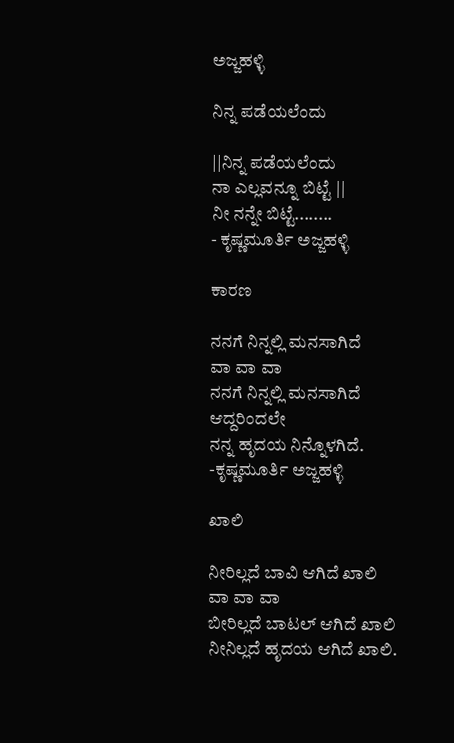ಅಜ್ಜಹಳ್ಳಿ

ನಿನ್ನ ಪಡೆಯಲೆಂದು

||ನಿನ್ನ ಪಡೆಯಲೆಂದು
ನಾ ಎಲ್ಲವನ್ನೂ ಬಿಟ್ಟೆ ||
ನೀ ನನ್ನೇ ಬಿಟ್ಟೆ........
- ಕೃಷ್ಣಮೂರ್ತಿ ಅಜ್ಜಹಳ್ಳಿ

ಕಾರಣ

ನನಗೆ ನಿನ್ನಲ್ಲಿ ಮನಸಾಗಿದೆ
ವಾ ವಾ ವಾ
ನನಗೆ ನಿನ್ನಲ್ಲಿ ಮನಸಾಗಿದೆ
ಆದ್ದರಿಂದಲೇ
ನನ್ನ ಹೃದಯ ನಿನ್ನೊಳಗಿದೆ.
-ಕೃಷ್ಣಮೂರ್ತಿ ಅಜ್ಜಹಳ್ಳಿ

ಖಾಲಿ

ನೀರಿಲ್ಲದೆ ಬಾವಿ ಆಗಿದೆ ಖಾಲಿ
ವಾ ವಾ ವಾ
ಬೀರಿಲ್ಲದೆ ಬಾಟಲ್ ಆಗಿದೆ ಖಾಲಿ
ನೀನಿಲ್ಲದೆ ಹೃದಯ ಆಗಿದೆ ಖಾಲಿ.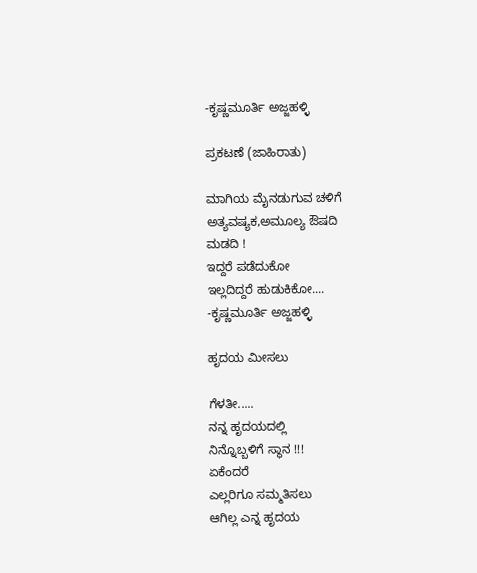-ಕೃಷ್ಣಮೂರ್ತಿ ಅಜ್ಜಹಳ್ಳಿ

ಪ್ರಕಟಣೆ (ಜಾಹಿರಾತು)

ಮಾಗಿಯ ಮೈನಡುಗುವ ಚಳಿಗೆ
ಅತ್ಯವಷ್ಯಕ,ಅಮೂಲ್ಯ ಔಷದಿ
ಮಡದಿ !
ಇದ್ದರೆ ಪಡೆದುಕೋ
ಇಲ್ಲದಿದ್ದರೆ ಹುಡುಕಿಕೋ....
-ಕೃಷ್ಣಮೂರ್ತಿ ಅಜ್ಜಹಳ್ಳಿ

ಹೃದಯ ಮೀಸಲು

ಗೆಳತೀ.....
ನನ್ನ ಹೃದಯದಲ್ಲಿ
ನಿನ್ನೊಬ್ಬಳಿಗೆ ಸ್ಥಾನ !!!
ಏಕೆಂದರೆ
ಎಲ್ಲರಿಗೂ ಸಮ್ಮತಿಸಲು
ಆಗಿಲ್ಲ ಎನ್ನ ಹೃದಯ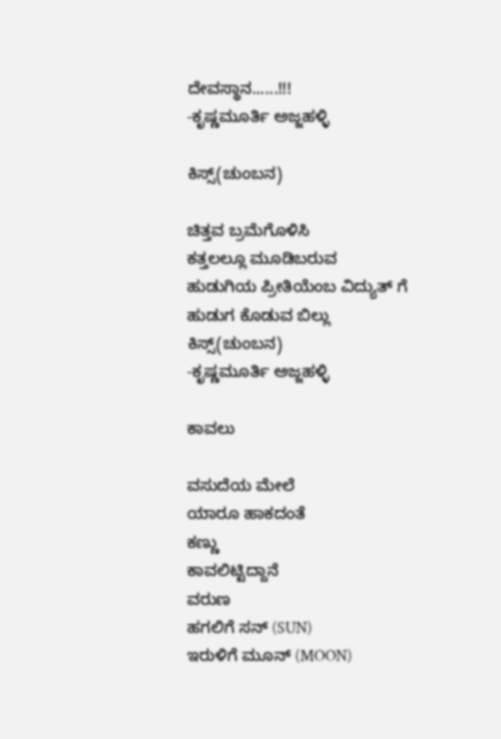ದೇವಸ್ಥಾನ......!!!
-ಕೃಷ್ಣಮೂರ್ತಿ ಅಜ್ಜಹಳ್ಳಿ

ಕಿಸ್ಸ್(ಚುಂಬನ)

ಚಿತ್ತವ ಬ್ರಮೆಗೊಳಿಸಿ
ಕತ್ತಲಲ್ಲೂ ಮೂಡಿಬರುವ
ಹುಡುಗಿಯ ಪ್ರೀತಿಯೆಂಬ ವಿದ್ಯುತ್ ಗೆ
ಹುಡುಗ ಕೊಡುವ ಬಿಲ್ಲು
ಕಿಸ್ಸ್(ಚುಂಬನ)
-ಕೃಷ್ಣಮೂರ್ತಿ ಅಜ್ಜಹಳ್ಳಿ

ಕಾವಲು

ವಸುದೆಯ ಮೇಲೆ
ಯಾರೂ ಹಾಕದಂತೆ
ಕಣ್ಣು
ಕಾವಲಿಟ್ಟಿದ್ದಾನೆ
ವರುಣ
ಹಗಲಿಗೆ ಸನ್ (SUN)
ಇರುಳಿಗೆ ಮೂನ್ (MOON)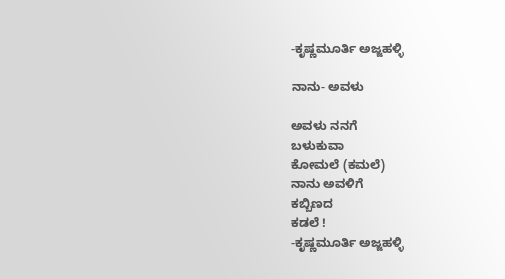-ಕೃಷ್ಣಮೂರ್ತಿ ಅಜ್ಜಹಳ್ಳಿ

ನಾನು- ಅವಳು

ಅವಳು ನನಗೆ
ಬಳುಕುವಾ
ಕೋಮಲೆ (ಕಮಲೆ)
ನಾನು ಅವಳಿಗೆ
ಕಬ್ಬಿಣದ
ಕಡಲೆ !
-ಕೃಷ್ಣಮೂರ್ತಿ ಅಜ್ಜಹಳ್ಳಿ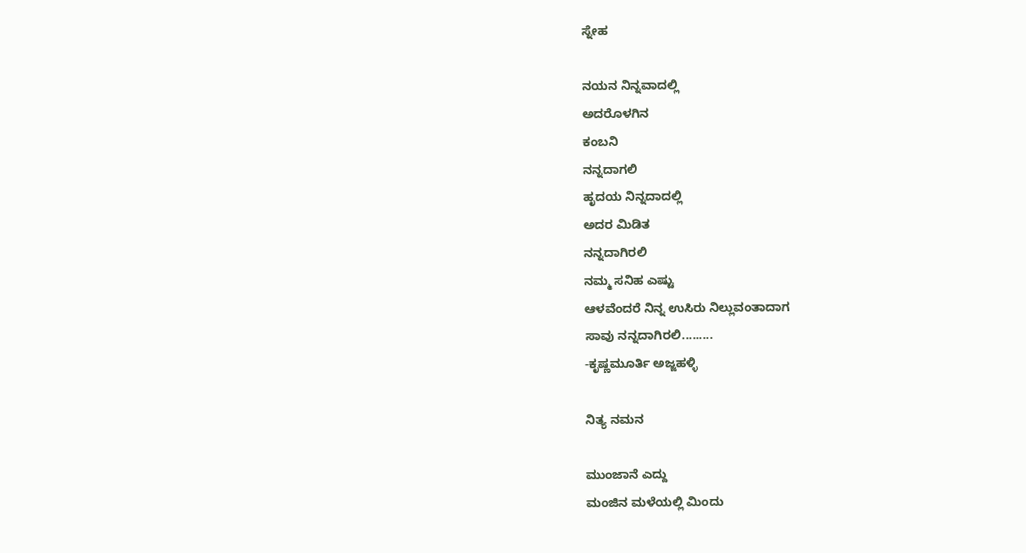ಸ್ನೇಹ

ನಯನ ನಿನ್ನವಾದಲ್ಲಿ
ಅದರೊಳಗಿನ
ಕಂಬನಿ
ನನ್ನದಾಗಲಿ
ಹೃದಯ ನಿನ್ನದಾದಲ್ಲಿ
ಅದರ ಮಿಡಿತ
ನನ್ನದಾಗಿರಲಿ
ನಮ್ಮ ಸನಿಹ ಎಷ್ಟು
ಆಳವೆಂದರೆ ನಿನ್ನ ಉಸಿರು ನಿಲ್ಲುವಂತಾದಾಗ
ಸಾವು ನನ್ನದಾಗಿರಲಿ.........
-ಕೃಷ್ಣಮೂರ್ತಿ ಅಜ್ಜಹಳ್ಳಿ

ನಿತ್ಯ ನಮನ

ಮುಂಜಾನೆ ಎದ್ದು
ಮಂಜಿನ ಮಳೆಯಲ್ಲಿ ಮಿಂದು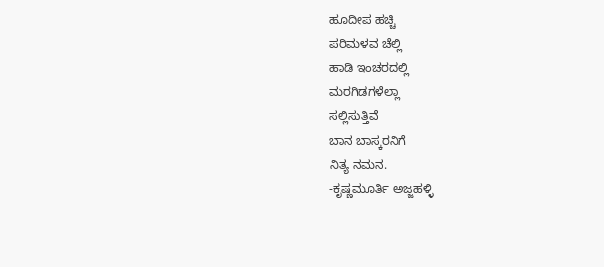ಹೂದೀಪ ಹಚ್ಚಿ
ಪರಿಮಳವ ಚೆಲ್ಲಿ
ಹಾಡಿ ಇಂಚರದಲ್ಲಿ
ಮರಗಿಡಗಳೆಲ್ಲಾ
ಸಲ್ಲಿಸುತ್ತಿವೆ
ಬಾನ ಬಾಸ್ಕರನಿಗೆ
ನಿತ್ಯ ನಮನ.
-ಕೃಷ್ಣಮೂರ್ತಿ ಅಜ್ಜಹಳ್ಳಿ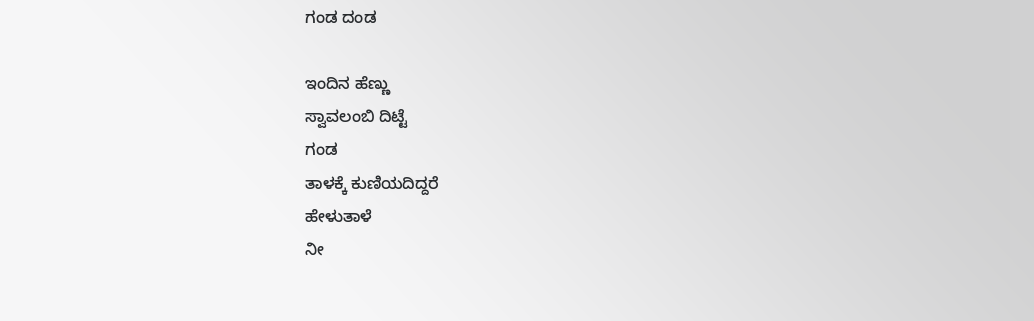ಗಂಡ ದಂಡ

ಇಂದಿನ ಹೆಣ್ಣು
ಸ್ವಾವಲಂಬಿ ದಿಟ್ಟೆ
ಗಂಡ
ತಾಳಕ್ಕೆ ಕುಣಿಯದಿದ್ದರೆ
ಹೇಳುತಾಳೆ
ನೀ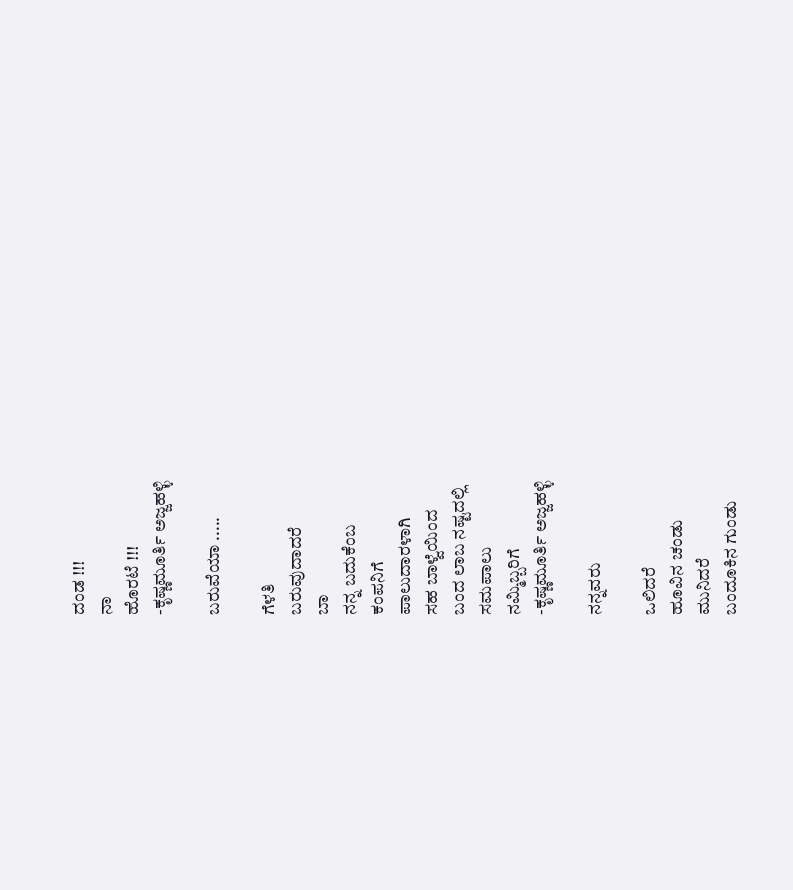ದಂಡ !!!
ನಾ
ಹೊರಟೆ !!!
-ಕೃಷ್ಣಮೂರ್ತಿ ಅಜ್ಜಹಳ್ಳಿ

ಬರುವೆಯಾ .....

ಗೆಳತಿ
ಬರುವುದಾದರೆ
ಬಾ
ನನ್ನ ಬದುಕೆಂಬ
ಕಂಪನಿಗೆ
ಪಾಲುದಾರಳಾಗಿ
ಸಹ ಬಾಳ್ವೆಯಿಂದ
ಬಂದ ಲಾಬ ನಷ್ಟದಲ್ಲಿ
ಸಮಪಾಲು
ನಮ್ಮಿಬ್ಬರಿಗೆ
-ಕೃಷ್ಣಮೂರ್ತಿ ಅಜ್ಜಹಳ್ಳಿ

ನನ್ನವರು

ಒಲಿದರೆ
ಹೂವಿನ ಚಂಡು
ಮುನಿದರೆ
ಬಂದೂಕಿನ ಗುಂಡು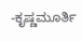-ಕೃಷ್ಣಮೂರ್ತಿ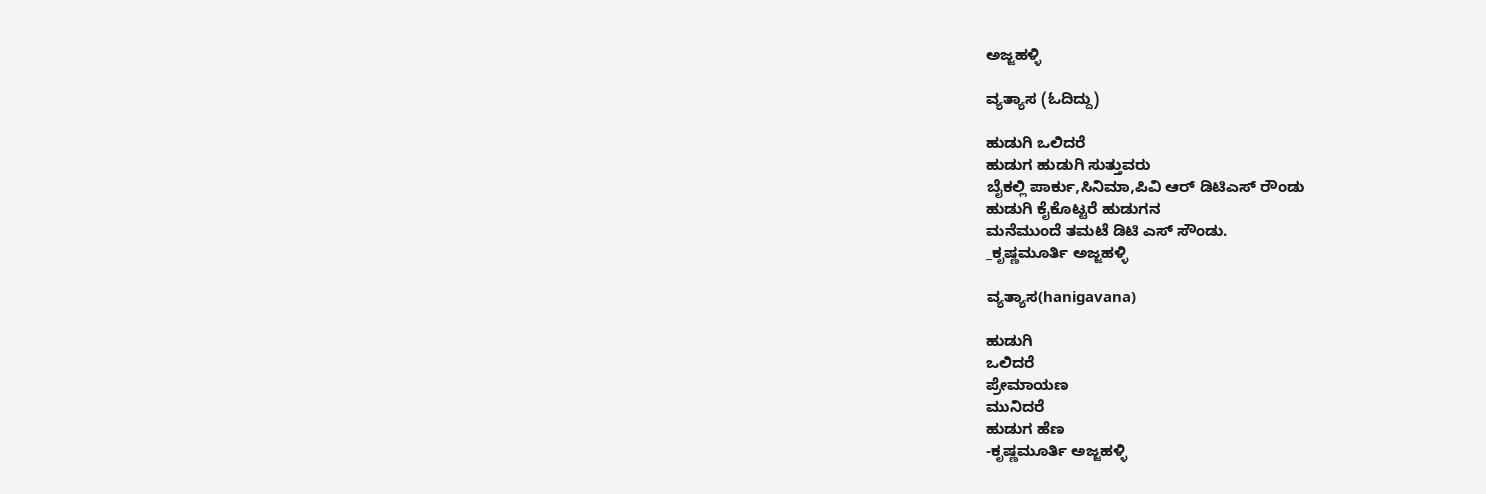ಅಜ್ಜಹಳ್ಳಿ

ವ್ಯತ್ಯಾಸ (ಓದಿದ್ದು)

ಹುಡುಗಿ ಒಲಿದರೆ
ಹುಡುಗ ಹುಡುಗಿ ಸುತ್ತುವರು
ಬೈಕಲ್ಲಿ ಪಾರ್ಕು,ಸಿನಿಮಾ,ಪಿವಿ ಆರ್ ಡಿಟಿಎಸ್ ರೌಂಡು
ಹುಡುಗಿ ಕೈಕೊಟ್ಟರೆ ಹುಡುಗನ
ಮನೆಮುಂದೆ ತಮಟೆ ಡಿಟಿ ಎಸ್ ಸೌಂಡು.
_ಕೃಷ್ಣಮೂರ್ತಿ ಅಜ್ಜಹಳ್ಳಿ

ವ್ಯತ್ಯಾಸ(hanigavana)

ಹುಡುಗಿ
ಒಲಿದರೆ
ಪ್ರೇಮಾಯಣ
ಮುನಿದರೆ
ಹುಡುಗ ಹೆಣ
-ಕೃಷ್ಣಮೂರ್ತಿ ಅಜ್ಜಹಳ್ಳಿ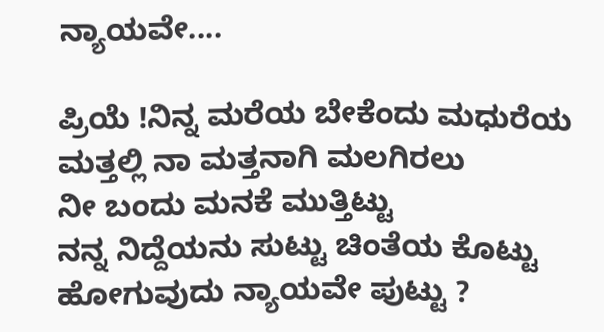ನ್ಯಾಯವೇ....

ಪ್ರಿಯೆ !ನಿನ್ನ ಮರೆಯ ಬೇಕೆಂದು ಮಧುರೆಯ
ಮತ್ತಲ್ಲಿ ನಾ ಮತ್ತನಾಗಿ ಮಲಗಿರಲು
ನೀ ಬಂದು ಮನಕೆ ಮುತ್ತಿಟ್ಟು
ನನ್ನ ನಿದ್ದೆಯನು ಸುಟ್ಟು ಚಿಂತೆಯ ಕೊಟ್ಟು
ಹೋಗುವುದು ನ್ಯಾಯವೇ ಪುಟ್ಟು ?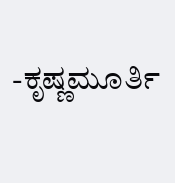-ಕೃಷ್ಣಮೂರ್ತಿ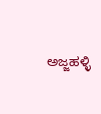ಅಜ್ಜಹಳ್ಳಿ